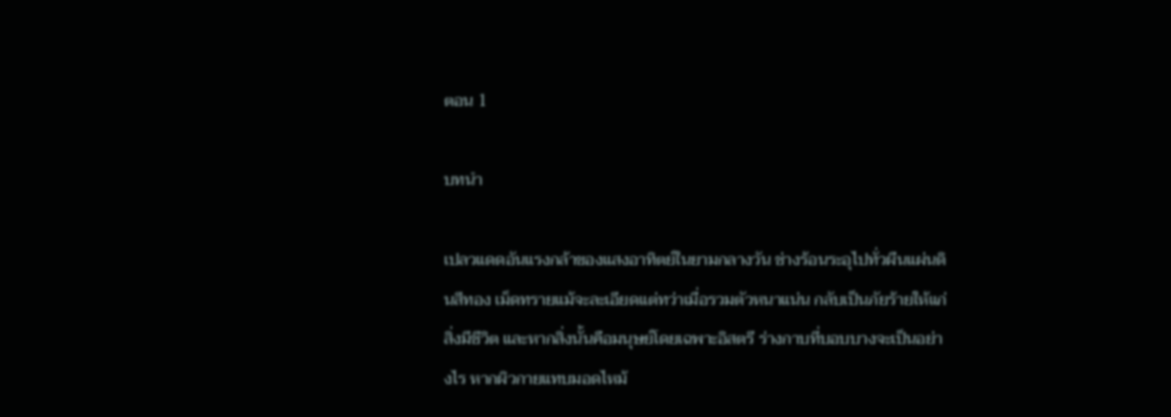ตอน 1

บทนำ

เปลวแดดอันแรงกล้าของแสงอาทิตย์ในยามกลางวัน ช่างร้อนระอุไปทั่วผืนแผ่นดินสีทอง เม็ดทรายแม้จะละเอียดแต่ทว่าเมื่อรวมตัวหนาแน่น กลับเป็นภัยร้ายให้แก่สิ่งมีชีวิต และหากสิ่งนั้นคือมนุษย์โดยเฉพาะอิสตรี ร่างกาบที่บอบบางจะเป็นอย่างไร หากผิวกายแทบมอดไหม้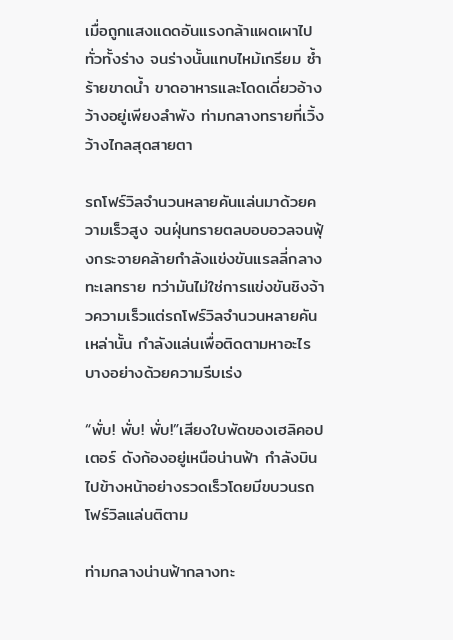เมื่อถูกแสงแดดอันแรงกล้าแผดเผาไปทั่วทั้งร่าง จนร่างนั้นแทบไหม้เกรียม ซ้ำร้ายขาดน้ำ ขาดอาหารและโดดเดี่ยวอ้างว้างอยู่เพียงลำพัง ท่ามกลางทรายที่เวิ้งว้างไกลสุดสายตา

รถโฟร์วิลจำนวนหลายคันแล่นมาด้วยความเร็วสูง จนฝุ่นทรายตลบอบอวลจนฟุ้งกระจายคล้ายกำลังแข่งขันแรลลี่กลางทะเลทราย ทว่ามันไม่ใช่การแข่งขันชิงจ้าวความเร็วแต่รถโฟร์วิลจำนวนหลายคันเหล่านั้น กำลังแล่นเพื่อติดตามหาอะไรบางอย่างด้วยความรีบเร่ง

“พั่บ! พั่บ! พั่บ!”เสียงใบพัดของเฮลิคอปเตอร์ ดังก้องอยู่เหนือน่านฟ้า กำลังบินไปข้างหน้าอย่างรวดเร็วโดยมีขบวนรถโฟร์วิลแล่นติตาม

ท่ามกลางน่านฟ้ากลางทะ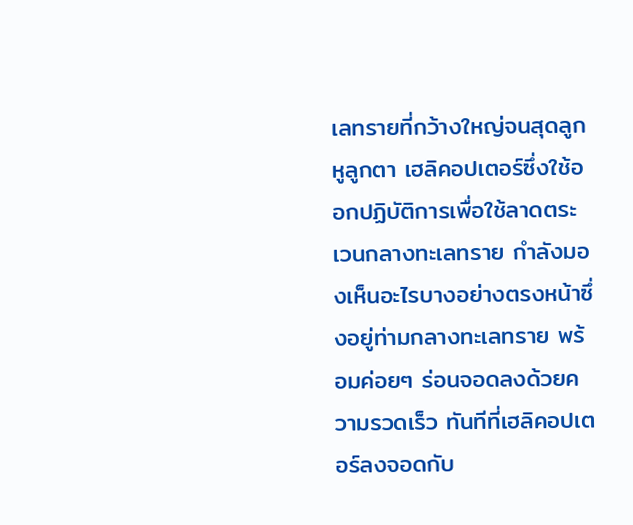เลทรายที่กว้างใหญ่จนสุดลูกหูลูกตา เฮลิคอปเตอร์ซึ่งใช้ออกปฏิบัติการเพื่อใช้ลาดตระเวนกลางทะเลทราย กำลังมองเห็นอะไรบางอย่างตรงหน้าซึ่งอยู่ท่ามกลางทะเลทราย พร้อมค่อยๆ ร่อนจอดลงด้วยความรวดเร็ว ทันทีที่เฮลิคอปเตอร์ลงจอดกับ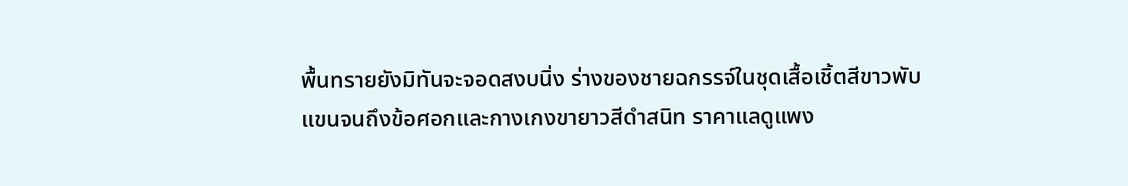พื้นทรายยังมิทันจะจอดสงบนิ่ง ร่างของชายฉกรรจ์ในชุดเสื้อเชิ้ตสีขาวพับแขนจนถึงข้อศอกและกางเกงขายาวสีดำสนิท ราคาแลดูแพง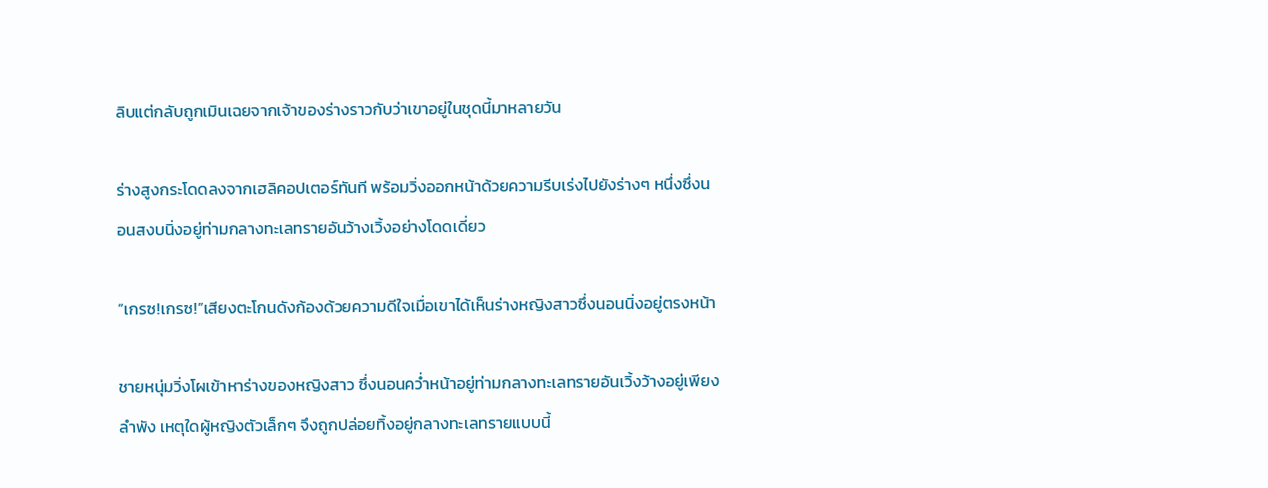ลิบแต่กลับถูกเมินเฉยจากเจ้าของร่างราวกับว่าเขาอยู่ในชุดนี้มาหลายวัน

ร่างสูงกระโดดลงจากเฮลิคอปเตอร์ทันที พร้อมวิ่งออกหน้าด้วยความรีบเร่งไปยังร่างๆ หนึ่งซึ่งนอนสงบนิ่งอยู่ท่ามกลางทะเลทรายอันว้างเวิ้งอย่างโดดเดี่ยว

“เกรซ!เกรซ!”เสียงตะโกนดังก้องด้วยความดีใจเมื่อเขาได้เห็นร่างหญิงสาวซึ่งนอนนิ่งอยู่ตรงหน้า

ชายหนุ่มวิ่งโผเข้าหาร่างของหญิงสาว ซึ่งนอนคว่ำหน้าอยู่ท่ามกลางทะเลทรายอันเวิ้งว้างอยู่เพียงลำพัง เหตุใดผู้หญิงตัวเล็กๆ จึงถูกปล่อยทิ้งอยู่กลางทะเลทรายแบบนี้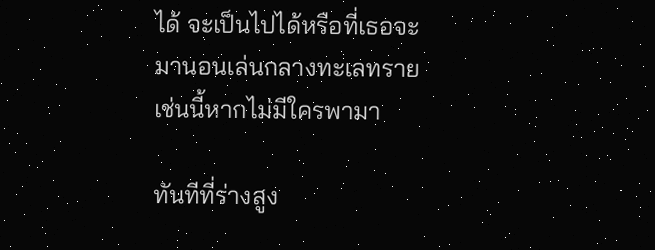ได้ จะเป็นไปได้หรือที่เธอจะมานอนเล่นกลางทะเลทรายเช่นนี้หากไม่มีใครพามา

ทันทีที่ร่างสูง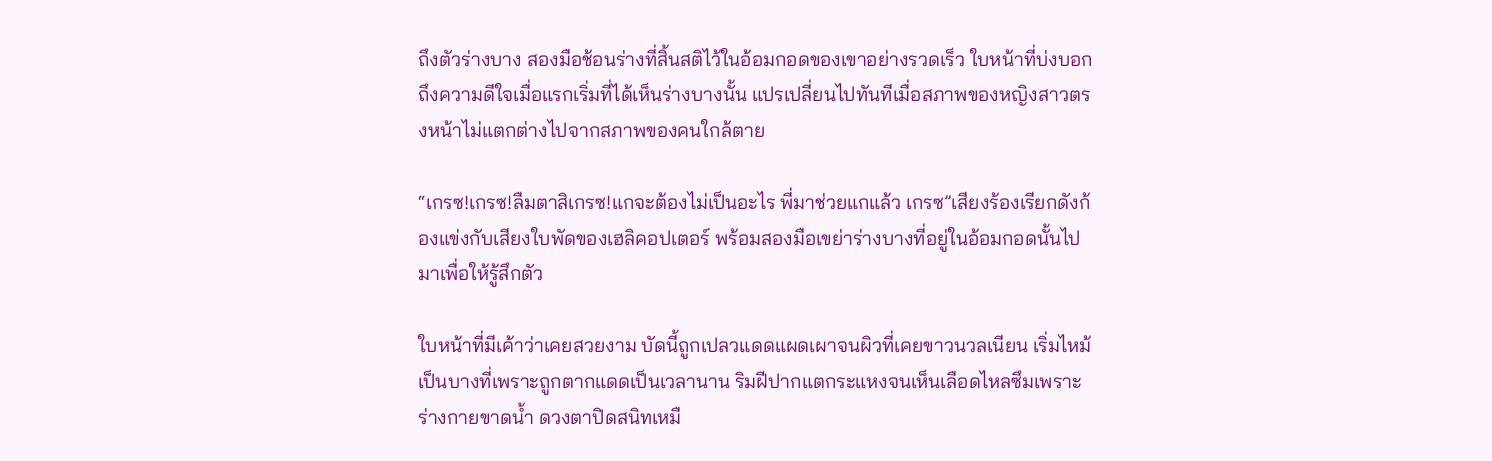ถึงตัวร่างบาง สองมือช้อนร่างที่สิ้นสติไว้ในอ้อมกอดของเขาอย่างรวดเร็ว ใบหน้าที่บ่งบอกถึงความดีใจเมื่อแรกเริ่มที่ได้เห็นร่างบางนั้น แปรเปลี่ยนไปทันทีเมื่อสภาพของหญิงสาวตรงหน้าไม่แตกต่างไปจากสภาพของคนใกล้ตาย

“เกรซ!เกรซ!ลืมตาสิเกรซ!แกจะต้องไม่เป็นอะไร พี่มาช่วยแกแล้ว เกรซ”เสียงร้องเรียกดังก้องแข่งกับเสียงใบพัดของเฮลิคอปเตอร์ พร้อมสองมือเขย่าร่างบางที่อยู่ในอ้อมกอดนั้นไปมาเพื่อให้รู้สึกตัว

ใบหน้าที่มีเค้าว่าเคยสวยงาม บัดนี้ถูกเปลวแดดแผดเผาจนผิวที่เคยขาวนวลเนียน เริ่มไหม้เป็นบางที่เพราะถูกตากแดดเป็นเวลานาน ริมฝีปากแตกระแหงจนเห็นเลือดไหลซึมเพราะร่างกายขาดน้ำ ดวงตาปิดสนิทเหมื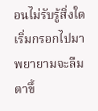อนไม่รับรู้สิ่งใดเริ่มกรอกไปมา พยายามจะลืมตาขึ้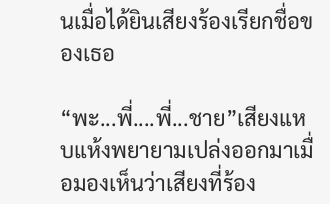นเมื่อได้ยินเสียงร้องเรียกชื่อของเธอ

“พะ...พี่....พี่...ชาย”เสียงแหบแห้งพยายามเปล่งออกมาเมื่อมองเห็นว่าเสียงที่ร้อง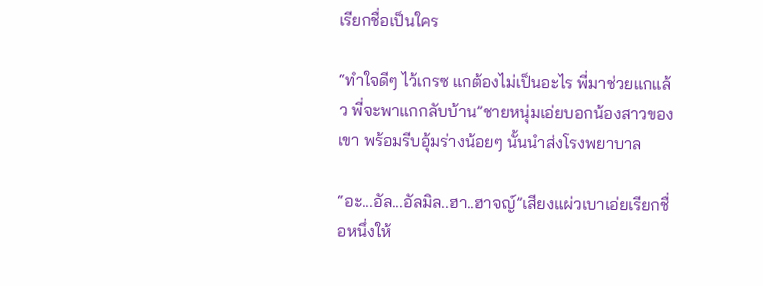เรียกชื่อเป็นใคร

“ทำใจดีๆ ไว้เกรซ แกต้องไม่เป็นอะไร พี่มาช่วยแกแล้ว พี่จะพาแกกลับบ้าน”ชายหนุ่มเอ่ยบอกน้องสาวของเขา พร้อมรีบอุ้มร่างน้อยๆ นั้นนำส่งโรงพยาบาล

“อะ...อัล...อัลมิล..ฮา..ฮาจญ์”เสียงแผ่วเบาเอ่ยเรียกชื่อหนึ่งให้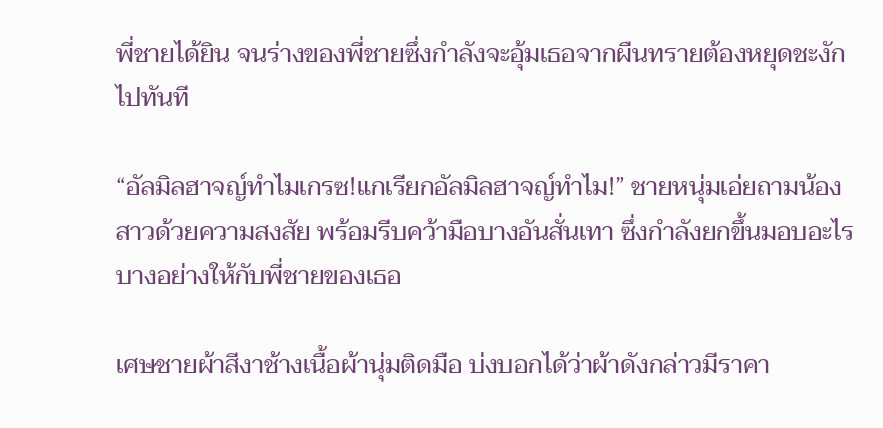พี่ชายได้ยิน จนร่างของพี่ชายซึ่งกำลังจะอุ้มเธอจากผืนทรายต้องหยุดชะงักไปทันที

“อัลมิลฮาจญ์ทำไมเกรซ!แกเรียกอัลมิลฮาจญ์ทำไม!” ชายหนุ่มเอ่ยถามน้องสาวด้วยความสงสัย พร้อมรีบคว้ามือบางอันสั่นเทา ซึ่งกำลังยกขึ้นมอบอะไรบางอย่างให้กับพี่ชายของเธอ

เศษชายผ้าสีงาช้างเนื้อผ้านุ่มติดมือ บ่งบอกได้ว่าผ้าดังกล่าวมีราคา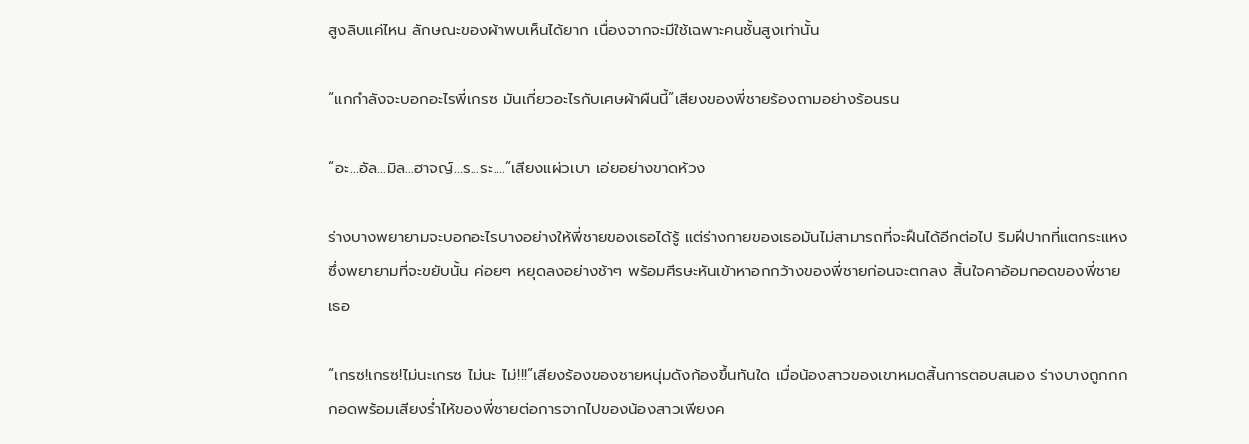สูงลิบแค่ไหน ลักษณะของผ้าพบเห็นได้ยาก เนื่องจากจะมีใช้เฉพาะคนชั้นสูงเท่านั้น

“แกกำลังจะบอกอะไรพี่เกรซ มันเกี่ยวอะไรกับเศษผ้าผืนนี้”เสียงของพี่ชายร้องถามอย่างร้อนรน

“อะ...อัล...มิล...ฮาจญ์...ร...ระ....”เสียงแผ่วเบา เอ่ยอย่างขาดห้วง

ร่างบางพยายามจะบอกอะไรบางอย่างให้พี่ชายของเธอได้รู้ แต่ร่างกายของเธอมันไม่สามารถที่จะฝืนได้อีกต่อไป ริมฝีปากที่แตกระแหงซึ่งพยายามที่จะขยับนั้น ค่อยๆ หยุดลงอย่างช้าๆ พร้อมศีรษะหันเข้าหาอกกว้างของพี่ชายก่อนจะตกลง สิ้นใจคาอ้อมกอดของพี่ชายเธอ

“เกรซ!เกรซ!ไม่นะเกรซ ไม่นะ ไม่!!!”เสียงร้องของชายหนุ่มดังก้องขึ้นทันใด เมื่อน้องสาวของเขาหมดสิ้นการตอบสนอง ร่างบางถูกกกกอดพร้อมเสียงร่ำไห้ของพี่ชายต่อการจากไปของน้องสาวเพียงค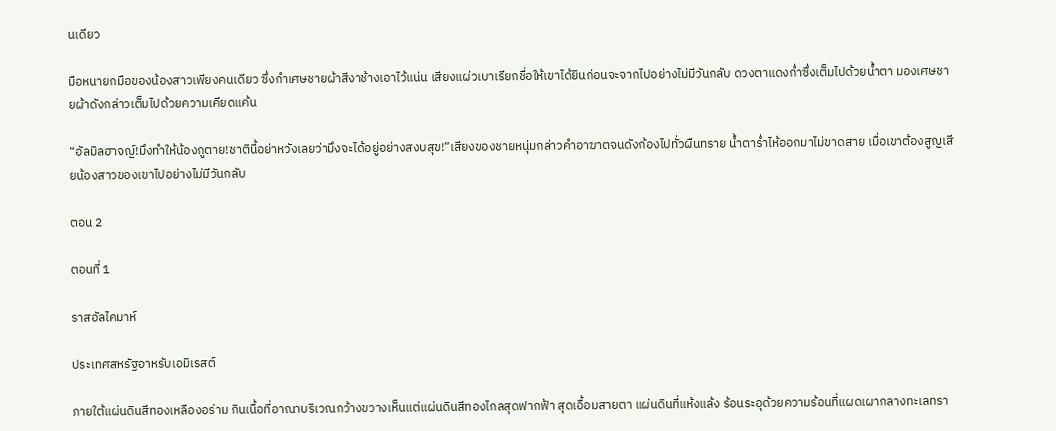นเดียว

มือหนายกมือของน้องสาวเพียงคนเดียว ซึ่งกำเศษชายผ้าสีงาช้างเอาไว้แน่น เสียงแผ่วเบาเรียกชื่อให้เขาได้ยินก่อนจะจากไปอย่างไม่มีวันกลับ ดวงตาแดงก่ำซึ่งเต็มไปด้วยน้ำตา มองเศษชายผ้าดังกล่าวเต็มไปด้วยความเคียดแค้น

“อัลมิลฮาจญ์!มึงทำให้น้องกูตาย!ชาตินี้อย่าหวังเลยว่ามึงจะได้อยู่อย่างสงบสุข!”เสียงของชายหนุ่มกล่าวคำอาฆาตจนดังก้องไปทั่วผืนทราย น้ำตาร่ำไห้ออกมาไม่ขาดสาย เมื่อเขาต้องสูญเสียน้องสาวของเขาไปอย่างไม่มีวันกลับ

ตอน 2

ตอนที่ 1

ราสอัลไคมาห์

ประเทศสหรัฐอาหรับเอมิเรสต์

ภายใต้แผ่นดินสีทองเหลืองอร่าม กินเนื้อที่อาณาบริเวณกว้างขวางเห็นแต่แผ่นดินสีทองไกลสุดฟากฟ้า สุดเอื้อมสายตา แผ่นดินที่แห้งแล้ง ร้อนระอุด้วยความร้อนที่แผดเผากลางทะเลทรา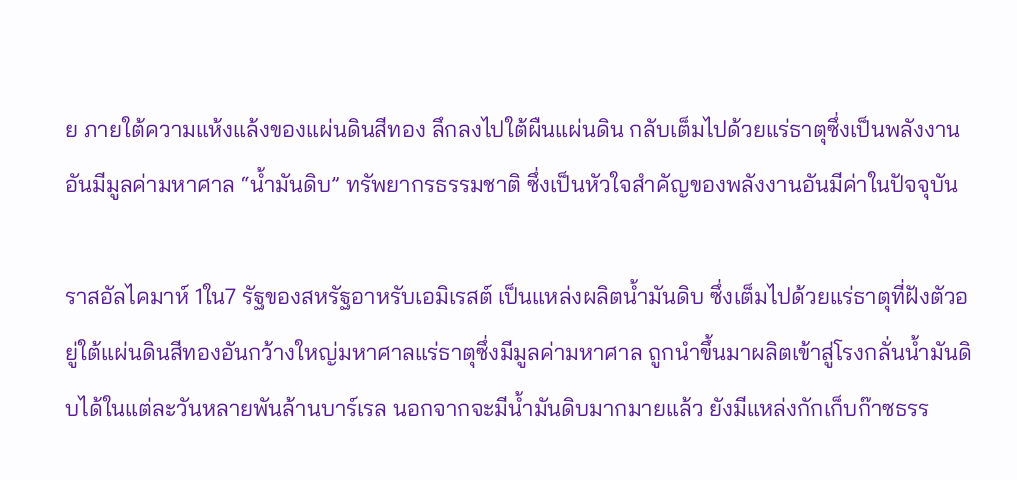ย ภายใต้ความแห้งแล้งของแผ่นดินสีทอง ลึกลงไปใต้ผืนแผ่นดิน กลับเต็มไปด้วยแร่ธาตุซึ่งเป็นพลังงานอันมีมูลค่ามหาศาล “น้ำมันดิบ” ทรัพยากรธรรมชาติ ซึ่งเป็นหัวใจสำคัญของพลังงานอันมีค่าในปัจจุบัน

ราสอัลไคมาห์ 1ใน7 รัฐของสหรัฐอาหรับเอมิเรสต์ เป็นแหล่งผลิตน้ำมันดิบ ซึ่งเต็มไปด้วยแร่ธาตุที่ฝังตัวอยู่ใต้แผ่นดินสีทองอันกว้างใหญ่มหาศาลแร่ธาตุซึ่งมีมูลค่ามหาศาล ถูกนำขึ้นมาผลิตเข้าสู่โรงกลั่นน้ำมันดิบได้ในแต่ละวันหลายพันล้านบาร์เรล นอกจากจะมีน้ำมันดิบมากมายแล้ว ยังมีแหล่งกักเก็บก๊าซธรร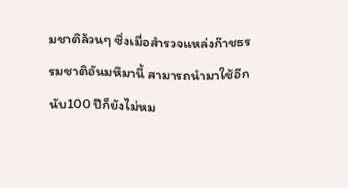มชาติล้วนๆ ซึ่งเมื่อสำรวจแหล่งก๊าชธรรมชาติอันมหึมานี้ สามารถนำมาใช้อีกนับ100 ปีก็ยังไม่หม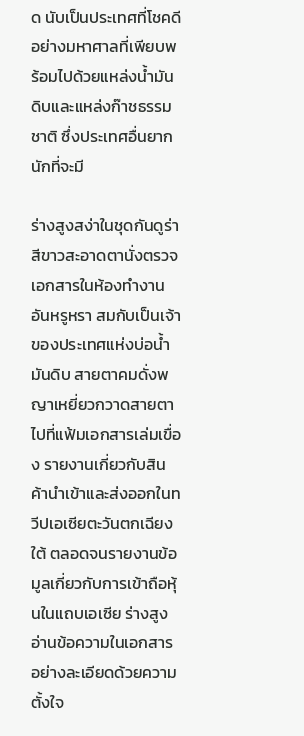ด นับเป็นประเทศที่โชคดีอย่างมหาศาลที่เพียบพร้อมไปด้วยแหล่งน้ำมันดิบและแหล่งก๊าชธรรมชาติ ซึ่งประเทศอื่นยากนักที่จะมี

ร่างสูงสง่าในชุดกันดูร่า สีขาวสะอาดตานั่งตรวจเอกสารในห้องทำงานอันหรูหรา สมกับเป็นเจ้าของประเทศแห่งบ่อน้ำมันดิบ สายตาคมดั่งพญาเหยี่ยวกวาดสายตาไปที่แฟ้มเอกสารเล่มเขื่อง รายงานเกี่ยวกับสินค้านำเข้าและส่งออกในทวีปเอเซียตะวันตกเฉียงใต้ ตลอดจนรายงานข้อมูลเกี่ยวกับการเข้าถือหุ้นในแถบเอเซีย ร่างสูงอ่านข้อความในเอกสารอย่างละเอียดด้วยความตั้งใจ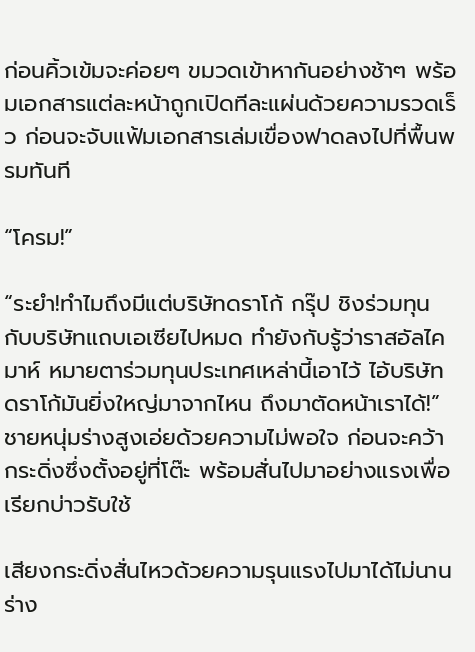ก่อนคิ้วเข้มจะค่อยๆ ขมวดเข้าหากันอย่างช้าๆ พร้อมเอกสารแต่ละหน้าถูกเปิดทีละแผ่นด้วยความรวดเร็ว ก่อนจะจับแฟ้มเอกสารเล่มเขื่องฟาดลงไปที่พื้นพรมทันที

“โครม!”

“ระยำ!ทำไมถึงมีแต่บริษัทดราโก้ กรุ๊ป ชิงร่วมทุนกับบริษัทแถบเอเซียไปหมด ทำยังกับรู้ว่าราสอัลไคมาห์ หมายตาร่วมทุนประเทศเหล่านี้เอาไว้ ไอ้บริษัทดราโก้มันยิ่งใหญ่มาจากไหน ถึงมาตัดหน้าเราได้!”ชายหนุ่มร่างสูงเอ่ยด้วยความไม่พอใจ ก่อนจะคว้ากระดิ่งซึ่งตั้งอยู่ที่โต๊ะ พร้อมสั่นไปมาอย่างแรงเพื่อเรียกบ่าวรับใช้

เสียงกระดิ่งสั่นไหวด้วยความรุนแรงไปมาได้ไม่นาน ร่าง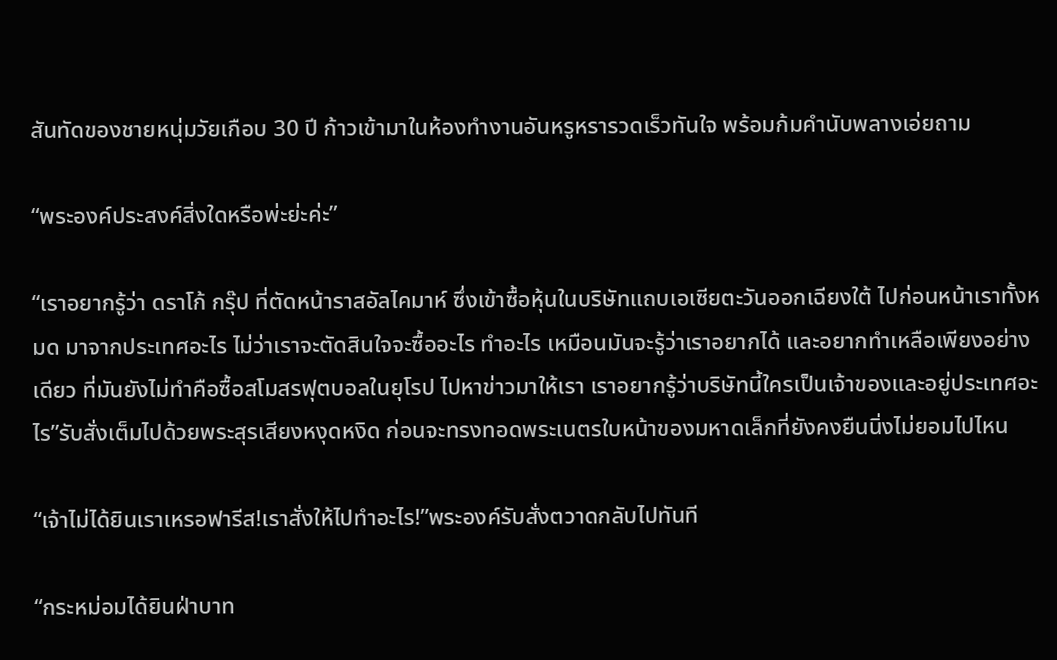สันทัดของชายหนุ่มวัยเกือบ 30 ปี ก้าวเข้ามาในห้องทำงานอันหรูหรารวดเร็วทันใจ พร้อมก้มคำนับพลางเอ่ยถาม

“พระองค์ประสงค์สิ่งใดหรือพ่ะย่ะค่ะ”

“เราอยากรู้ว่า ดราโก้ กรุ๊ป ที่ตัดหน้าราสอัลไคมาห์ ซึ่งเข้าซื้อหุ้นในบริษัทแถบเอเซียตะวันออกเฉียงใต้ ไปก่อนหน้าเราทั้งหมด มาจากประเทศอะไร ไม่ว่าเราจะตัดสินใจจะซื้ออะไร ทำอะไร เหมือนมันจะรู้ว่าเราอยากได้ และอยากทำเหลือเพียงอย่างเดียว ที่มันยังไม่ทำคือซื้อสโมสรฟุตบอลในยุโรป ไปหาข่าวมาให้เรา เราอยากรู้ว่าบริษัทนี้ใครเป็นเจ้าของและอยู่ประเทศอะไร”รับสั่งเต็มไปด้วยพระสุรเสียงหงุดหงิด ก่อนจะทรงทอดพระเนตรใบหน้าของมหาดเล็กที่ยังคงยืนนิ่งไม่ยอมไปไหน

“เจ้าไม่ได้ยินเราเหรอฟารีส!เราสั่งให้ไปทำอะไร!”พระองค์รับสั่งตวาดกลับไปทันที

“กระหม่อมได้ยินฝ่าบาท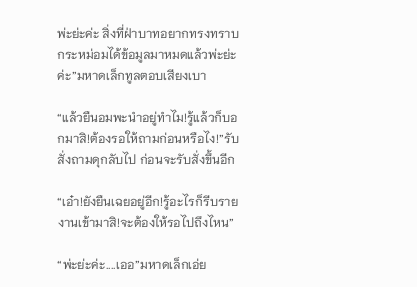พ่ะย่ะค่ะ สิ่งที่ฝ่าบาทอยากทรงทราบกระหม่อมได้ข้อมูลมาหมดแล้วพ่ะย่ะค่ะ”มหาดเล็กทูลตอบเสียงเบา

“แล้วยืนอมพะนำอยู่ทำไม!รู้แล้วก็บอกมาสิ!ต้องรอให้ถามก่อนหรือไง!”รับสั่งถามดุกลับไป ก่อนจะรับสั่งขึ้นอีก

“เอ๋า!ยังยืนเฉยอยู่อีก!รู้อะไรก็รีบรายงานเข้ามาสิ!จะต้องให้รอไปถึงไหน”

“พ่ะย่ะค่ะ....เออ”มหาดเล็กเอ่ย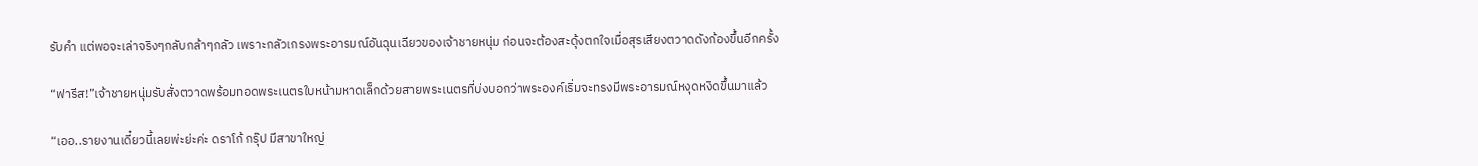รับคำ แต่พอจะเล่าจริงๆกลับกล้าๆกลัว เพราะกลัวเกรงพระอารมณ์อันฉุนเฉียวของเจ้าชายหนุ่ม ก่อนจะต้องสะดุ้งตกใจเมื่อสุรเสียงตวาดดังก้องขึ้นอีกครั้ง

“ฟารีส!”เจ้าชายหนุ่มรับสั่งตวาดพร้อมทอดพระเนตรใบหน้ามหาดเล็กด้วยสายพระเนตรที่บ่งบอกว่าพระองค์เริ่มจะทรงมีพระอารมณ์หงุดหงิดขึ้นมาแล้ว

“เออ..รายงานเดี๋ยวนี้เลยพ่ะย่ะค่ะ ดราโก้ กรุ๊ป มีสาขาใหญ่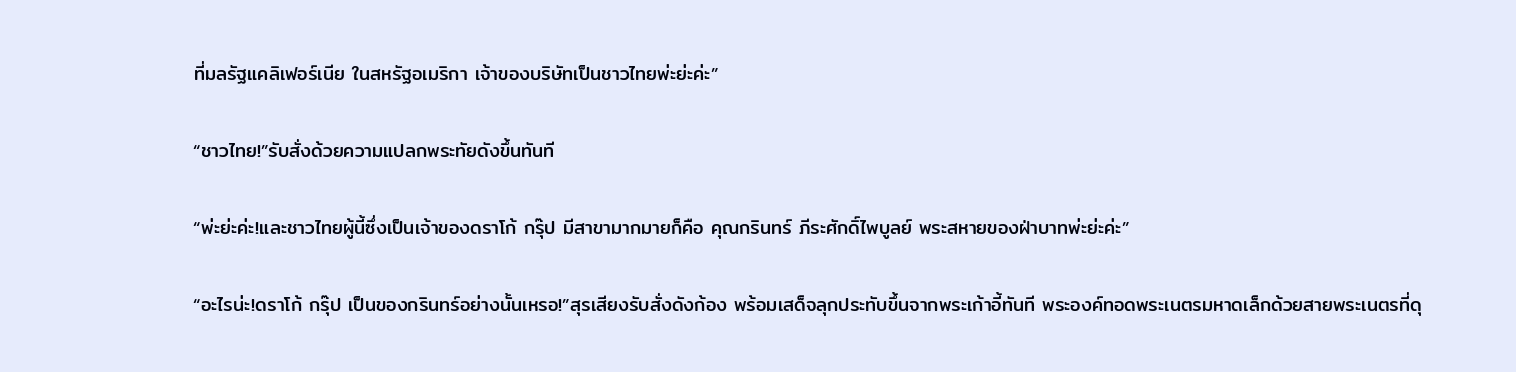ที่มลรัฐแคลิเฟอร์เนีย ในสหรัฐอเมริกา เจ้าของบริษัทเป็นชาวไทยพ่ะย่ะค่ะ”

“ชาวไทย!”รับสั่งด้วยความแปลกพระทัยดังขึ้นทันที

“พ่ะย่ะค่ะ!และชาวไทยผู้นี้ซึ่งเป็นเจ้าของดราโก้ กรุ๊ป มีสาขามากมายก็คือ คุณกรินทร์ ภีระศักดิ์ไพบูลย์ พระสหายของฝ่าบาทพ่ะย่ะค่ะ”

“อะไรน่ะ!ดราโก้ กรุ๊ป เป็นของกรินทร์อย่างนั้นเหรอ!”สุรเสียงรับสั่งดังก้อง พร้อมเสด็จลุกประทับขึ้นจากพระเก้าอี้ทันที พระองค์ทอดพระเนตรมหาดเล็กด้วยสายพระเนตรที่ดุ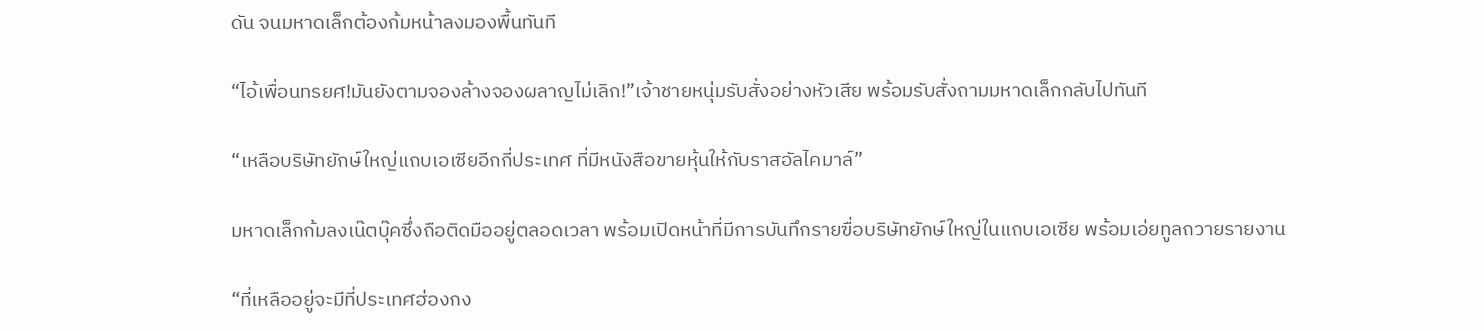ดัน จนมหาดเล็กต้องก้มหน้าลงมองพื้นทันที

“ไอ้เพื่อนทรยศ!มันยังตามจองล้างจองผลาญไม่เลิก!”เจ้าชายหนุ่มรับสั่งอย่างหัวเสีย พร้อมรับสั่งถามมหาดเล็กกลับไปทันที

“เหลือบริษัทยักษ์ใหญ่แถบเอเซียอีกกี่ประเทศ ที่มีหนังสือขายหุ้นให้กับราสอัลไคมาล์”

มหาดเล็กก้มลงเน๊ตบุ๊คซึ่งถือติดมืออยู่ตลอดเวลา พร้อมเปิดหน้าที่มีการบันทึกรายฃื่อบริษัทยักษ์ใหญ่ในแถบเอเซีย พร้อมเอ่ยทูลถวายรายงาน

“ที่เหลืออยู่จะมีที่ประเทศฮ่องกง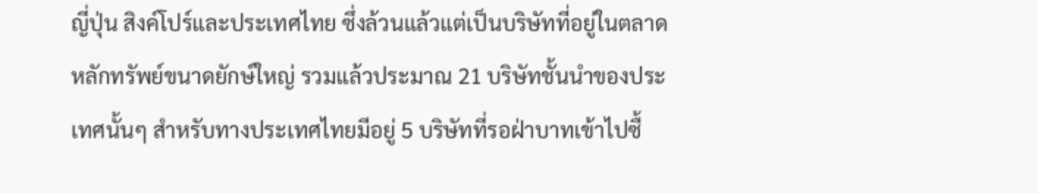ญี่ปุ่น สิงค์โปร์และประเทศไทย ซึ่งล้วนแล้วแต่เป็นบริษัทที่อยู่ในตลาดหลักทรัพย์ขนาดยักษ์ใหญ่ รวมแล้วประมาณ 21 บริษัทชั้นนำของประเทศนั้นๆ สำหรับทางประเทศไทยมีอยู่ 5 บริษัทที่รอฝ่าบาทเข้าไปซื้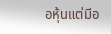อหุ้นแต่มีอ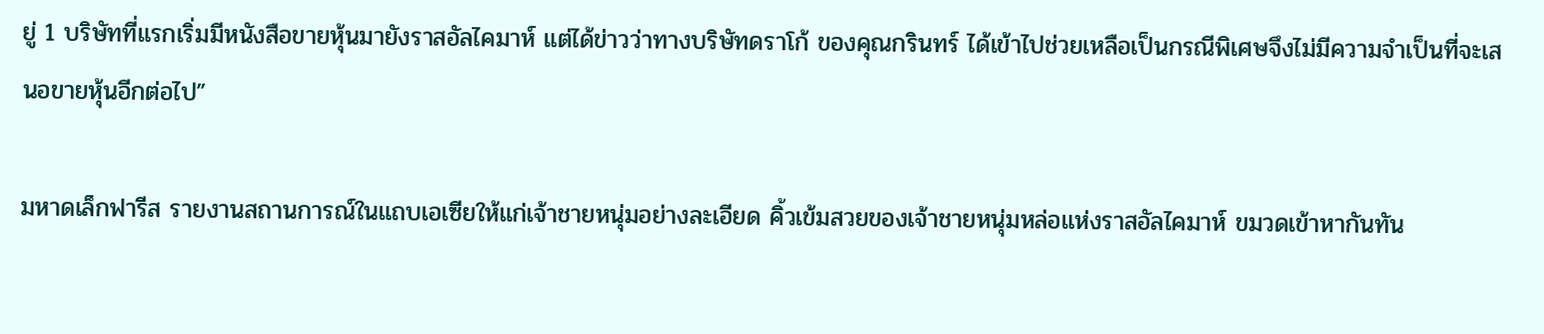ยู่ 1 บริษัทที่แรกเริ่มมีหนังสือขายหุ้นมายังราสอัลไคมาห์ แต่ได้ข่าวว่าทางบริษัทดราโก้ ของคุณกรินทร์ ได้เข้าไปช่วยเหลือเป็นกรณีพิเศษจึงไม่มีความจำเป็นที่จะเสนอขายหุ้นอีกต่อไป”

มหาดเล็กฟารีส รายงานสถานการณ์ในแถบเอเซียให้แก่เจ้าชายหนุ่มอย่างละเอียด คิ้วเข้มสวยของเจ้าชายหนุ่มหล่อแห่งราสอัลไคมาห์ ขมวดเข้าหากันทัน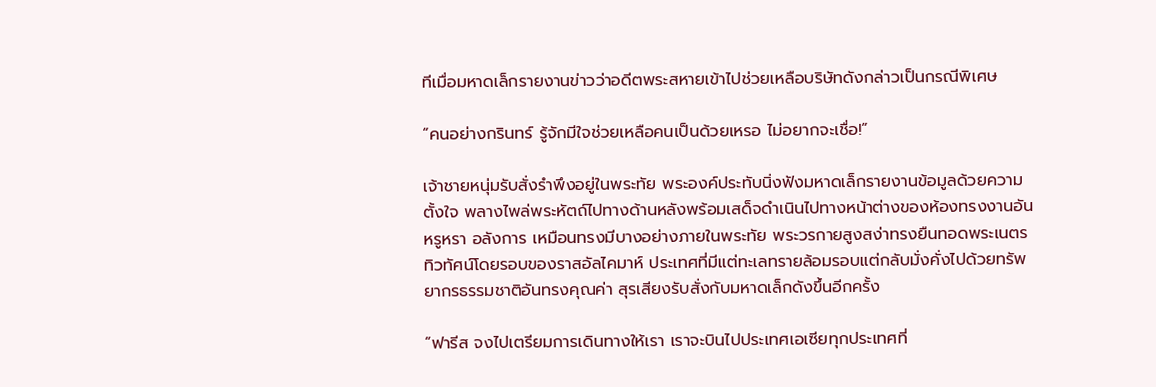ทีเมื่อมหาดเล็กรายงานข่าวว่าอดีตพระสหายเข้าไปช่วยเหลือบริษัทดังกล่าวเป็นกรณีพิเศษ

“คนอย่างกรินทร์ รู้จักมีใจช่วยเหลือคนเป็นด้วยเหรอ ไม่อยากจะเชื่อ!”

เจ้าชายหนุ่มรับสั่งรำพึงอยู่ในพระทัย พระองค์ประทับนิ่งฟังมหาดเล็กรายงานข้อมูลด้วยความตั้งใจ พลางไพล่พระหัตถ์ไปทางด้านหลังพร้อมเสด็จดำเนินไปทางหน้าต่างของห้องทรงงานอันหรูหรา อลังการ เหมือนทรงมีบางอย่างภายในพระทัย พระวรกายสูงสง่าทรงยืนทอดพระเนตร ทิวทัศน์โดยรอบของราสอัลไคมาห์ ประเทศที่มีแต่ทะเลทรายล้อมรอบแต่กลับมั่งคั่งไปด้วยทรัพยากรธรรมชาติอันทรงคุณค่า สุรเสียงรับสั่งกับมหาดเล็กดังขึ้นอีกครั้ง

“ฟารีส จงไปเตรียมการเดินทางให้เรา เราจะบินไปประเทศเอเซียทุกประเทศที่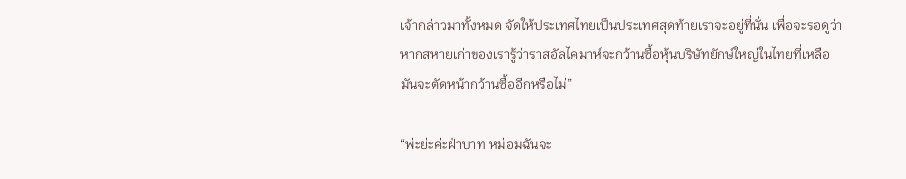เจ้ากล่าวมาทั้งหมด จัดให้ประเทศไทยเป็นประเทศสุดท้ายเราจะอยู่ที่นั่น เพื่อจะรอดูว่าหากสหายเก่าของเรารู้ว่าราสอัลไคมาห์จะกว้านซื้อหุ้นบริษัทยักษ์ใหญ่ในไทยที่เหลือ มันจะตัดหน้ากว้านซื้ออีกหรือไม่”

“พ่ะย่ะค่ะฝ่าบาท หม่อมฉันจะ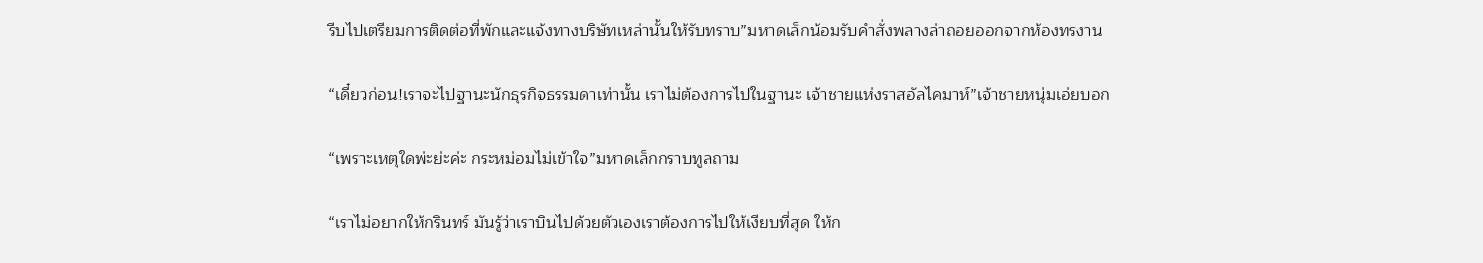รีบไปเตรียมการติดต่อที่พักและแจ้งทางบริษัทเหล่านั้นให้รับทราบ”มหาดเล็กน้อมรับคำสั่งพลางล่าถอยออกจากห้องทรงาน

“เดี๋ยวก่อน!เราจะไปฐานะนักธุรกิจธรรมดาเท่านั้น เราไม่ต้องการไปในฐานะ เจ้าชายแห่งราสอัลไคมาห์”เจ้าชายหนุ่มเอ่ยบอก

“เพราะเหตุใดพ่ะย่ะค่ะ กระหม่อมไม่เข้าใจ”มหาดเล็กกราบทูลถาม

“เราไม่อยากให้กรินทร์ มันรู้ว่าเราบินไปด้วยตัวเองเราต้องการไปให้เงียบที่สุด ให้ก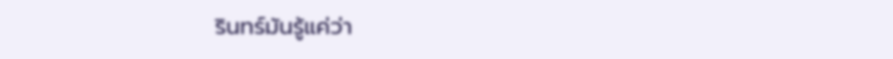รินทร์มันรู้แค่ว่า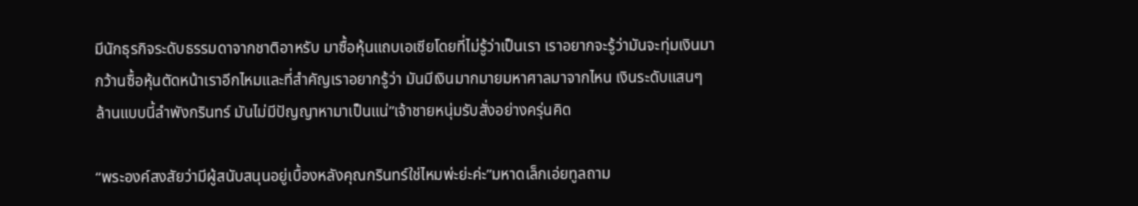มีนักธุรกิจระดับธรรมดาจากชาติอาหรับ มาซื้อหุ้นแถบเอเซียโดยที่ไม่รู้ว่าเป็นเรา เราอยากจะรู้ว่ามันจะทุ่มเงินมากว้านซื้อหุ้นตัดหน้าเราอีกไหมและที่สำคัญเราอยากรู้ว่า มันมีเงินมากมายมหาศาลมาจากไหน เงินระดับแสนๆ ล้านแบบนี้ลำพังกรินทร์ มันไม่มีปัญญาหามาเป็นแน่”เจ้าชายหนุ่มรับสั่งอย่างครุ่นคิด

“พระองค์สงสัยว่ามีผู้สนับสนุนอยู่เบื้องหลังคุณกรินทร์ใช่ไหมพ่ะย่ะค่ะ”มหาดเล็กเอ่ยทูลถาม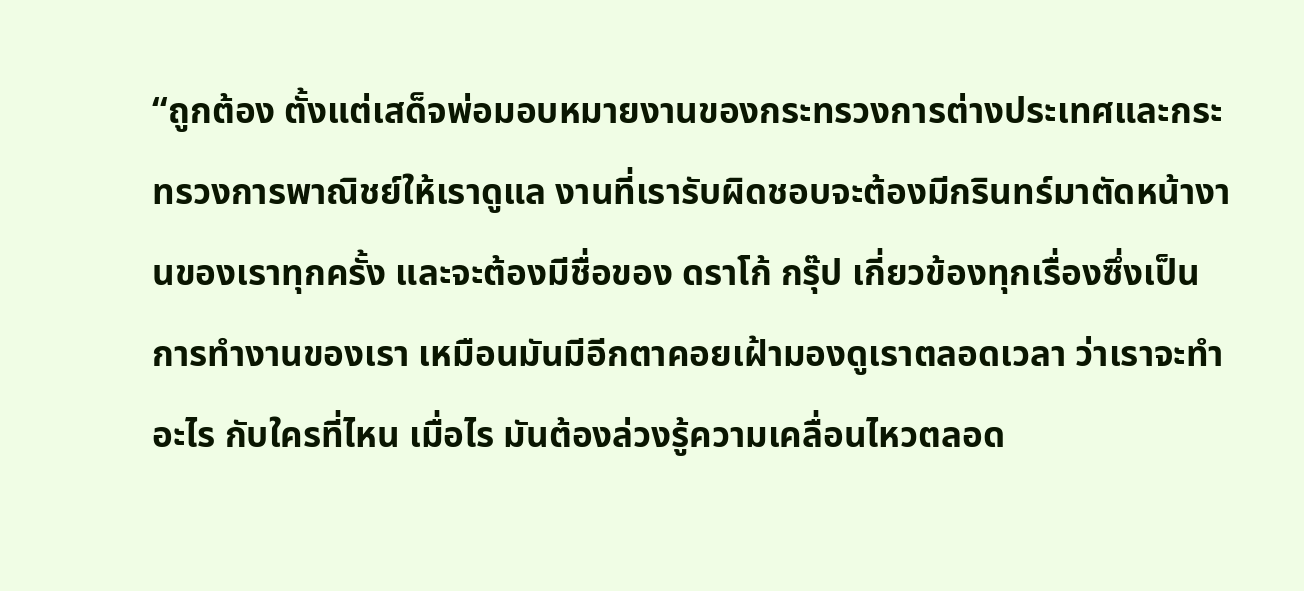“ถูกต้อง ตั้งแต่เสด็จพ่อมอบหมายงานของกระทรวงการต่างประเทศและกระทรวงการพาณิชย์ให้เราดูแล งานที่เรารับผิดชอบจะต้องมีกรินทร์มาตัดหน้างานของเราทุกครั้ง และจะต้องมีชื่อของ ดราโก้ กรุ๊ป เกี่ยวข้องทุกเรื่องซึ่งเป็นการทำงานของเรา เหมือนมันมีอีกตาคอยเฝ้ามองดูเราตลอดเวลา ว่าเราจะทำอะไร กับใครที่ไหน เมื่อไร มันต้องล่วงรู้ความเคลื่อนไหวตลอด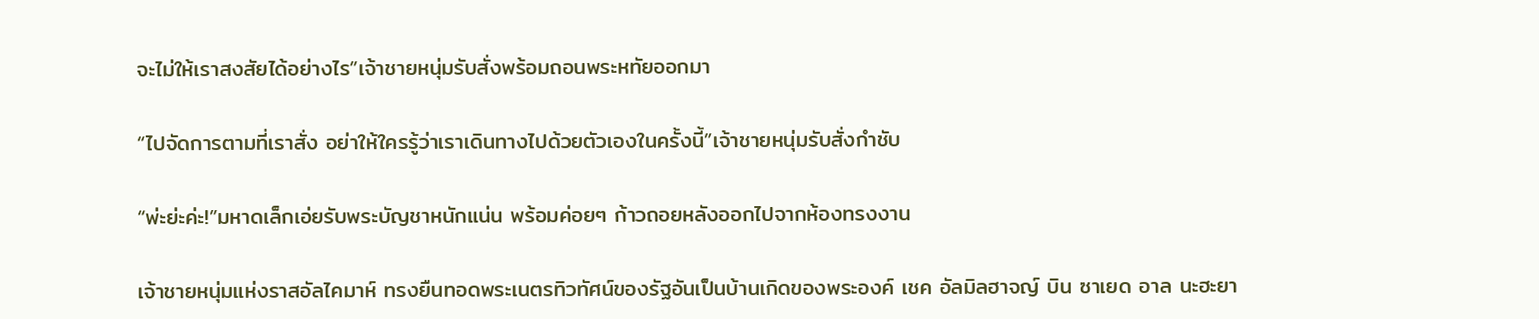จะไม่ให้เราสงสัยได้อย่างไร”เจ้าชายหนุ่มรับสั่งพร้อมถอนพระหทัยออกมา

“ไปจัดการตามที่เราสั่ง อย่าให้ใครรู้ว่าเราเดินทางไปด้วยตัวเองในครั้งนี้”เจ้าชายหนุ่มรับสั่งกำชับ

“พ่ะย่ะค่ะ!”มหาดเล็กเอ่ยรับพระบัญชาหนักแน่น พร้อมค่อยๆ ก้าวถอยหลังออกไปจากห้องทรงงาน

เจ้าชายหนุ่มแห่งราสอัลไคมาห์ ทรงยืนทอดพระเนตรทิวทัศน์ของรัฐอันเป็นบ้านเกิดของพระองค์ เชค อัลมิลฮาจญ์ บิน ซาเยด อาล นะฮะยา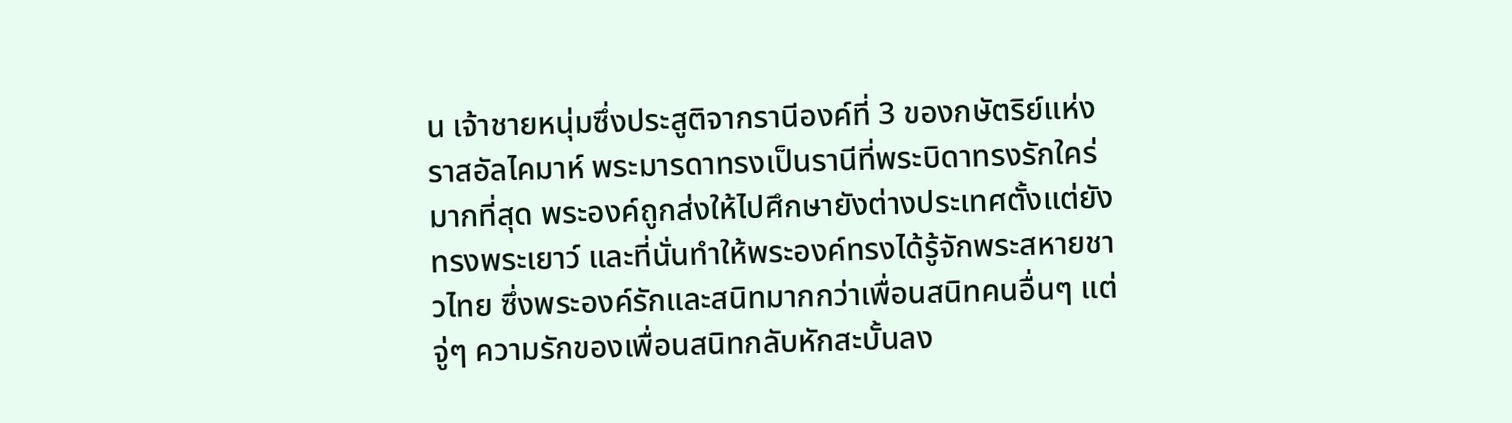น เจ้าชายหนุ่มซึ่งประสูติจากรานีองค์ที่ 3 ของกษัตริย์แห่งราสอัลไคมาห์ พระมารดาทรงเป็นรานีที่พระบิดาทรงรักใคร่มากที่สุด พระองค์ถูกส่งให้ไปศึกษายังต่างประเทศตั้งแต่ยังทรงพระเยาว์ และที่นั่นทำให้พระองค์ทรงได้รู้จักพระสหายชาวไทย ซึ่งพระองค์รักและสนิทมากกว่าเพื่อนสนิทคนอื่นๆ แต่จู่ๆ ความรักของเพื่อนสนิทกลับหักสะบั้นลง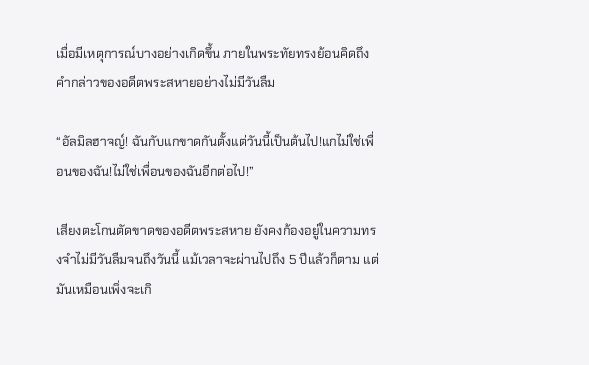เมื่อมีเหตุการณ์บางอย่างเกิดขึ้น ภายในพระทัยทรงย้อนคิดถึงคำกล่าวของอดีตพระสหายอย่างไม่มีวันลืม

“อัลมิลฮาจญ์! ฉันกับแกขาดกันตั้งแต่วันนี้เป็นต้นไป!แกไม่ใช่เพื่อนของฉัน!ไม่ใช่เพื่อนของฉันอีกต่อไป!”

เสียงตะโกนตัดขาดของอดีตพระสหาย ยังคงก้องอยู่ในความทรงจำไม่มีวันลืมจนถึงวันนี้ แม้เวลาจะผ่านไปถึง 5 ปีแล้วก็ตาม แต่มันเหมือนเพิ่งจะเกิ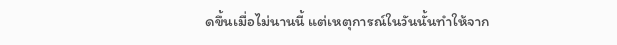ดขึ้นเมื่อไม่นานนี้ แต่เหตุการณ์ในวันนั้นทำให้จาก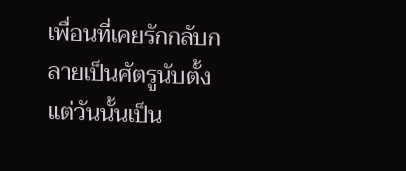เพื่อนที่เคยรักกลับกลายเป็นศัตรูนับตั้งแต่วันนั้นเป็น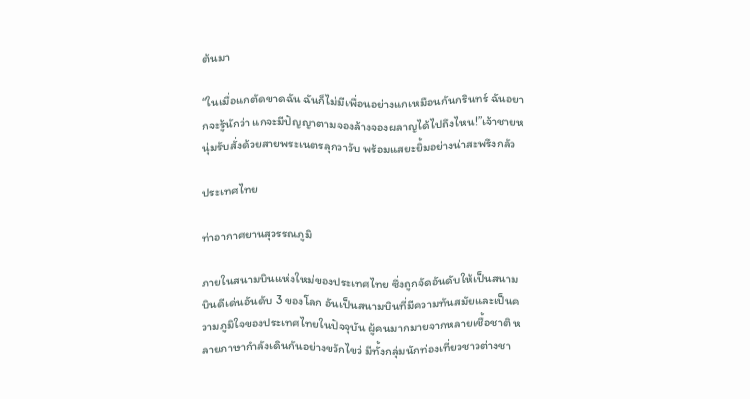ต้นมา

“ในเมื่อแกตัดขาดฉัน ฉันก็ไม่มีเพื่อนอย่างแกเหมือนกันกรินทร์ ฉันอยากจะรู้นักว่า แกจะมีปัญญาตามจองล้างจองผลาญได้ไปถึงไหน!”เจ้าชายหนุ่มรับสั่งด้วยสายพระเนตรลุกวาวับ พร้อมแสยะยิ้มอย่างน่าสะพรึงกลัว

ประเทศไทย

ท่าอากาศยานสุวรรณภูมิ

ภายในสนามบินแห่งใหม่ของประเทศไทย ซึ่งถูกจัดอันดับให้เป็นสนามบินดีเด่นอันดับ 3 ของโลก อันเป็นสนามบินที่มีความทันสมัยและเป็นความภูมิใจของประเทศไทยในปัจจุบัน ผู้คนมากมายจากหลายเชื้อชาติ หลายภาษากำลังเดินกันอย่างขวักไขว่ มีทั้งกลุ่มนักท่องเที่ยวชาวต่างชา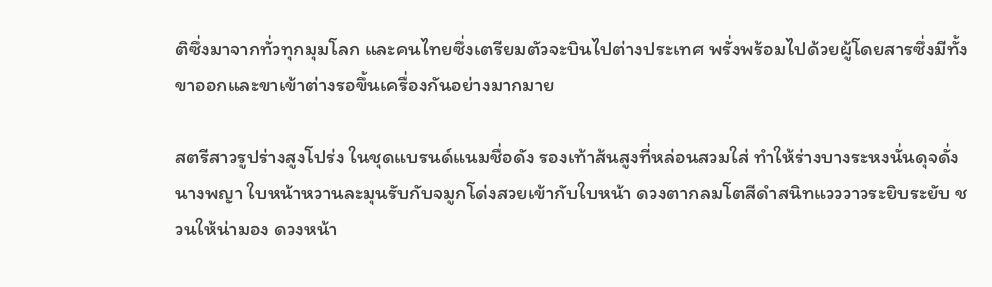ติซึ่งมาจากทั่วทุกมุมโลก และคนไทยซึ่งเตรียมตัวจะบินไปต่างประเทศ พรั่งพร้อมไปด้วยผู้โดยสารซึ่งมีทั้งขาออกและขาเข้าต่างรอขึ้นเครื่องกันอย่างมากมาย

สตรีสาวรูปร่างสูงโปร่ง ในชุดแบรนด์แนมชื่อดัง รองเท้าส้นสูงที่หล่อนสวมใส่ ทำให้ร่างบางระหงนั่นดุจดั่งนางพญา ใบหน้าหวานละมุนรับกับจมูกโด่งสวยเข้ากับใบหน้า ดวงตากลมโตสีดำสนิทแวววาวระยิบระยับ ชวนให้น่ามอง ดวงหน้า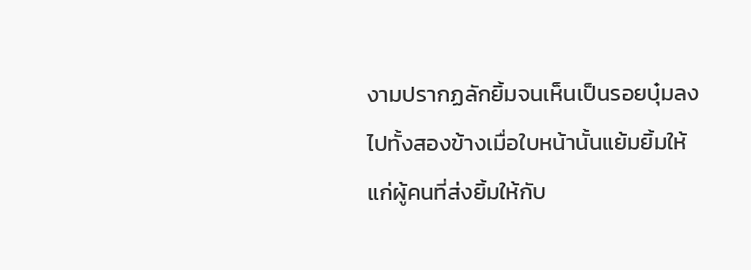งามปรากฏลักยิ้มจนเห็นเป็นรอยบุ๋มลงไปทั้งสองข้างเมื่อใบหน้านั้นแย้มยิ้มให้แก่ผู้คนที่ส่งยิ้มให้กับ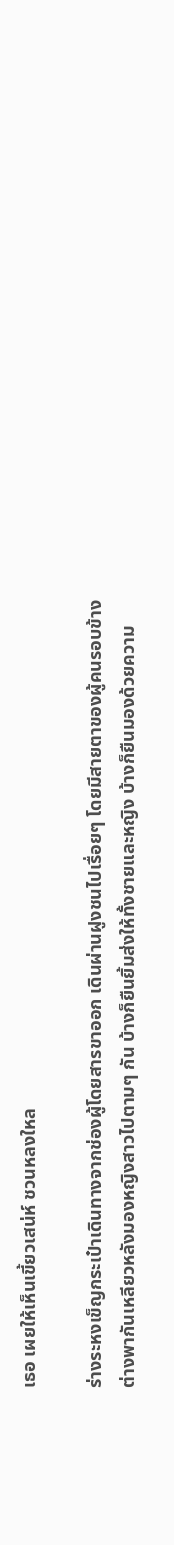เธอ เผยให้เห็นเขี้ยวเสน่ห์ ชวนหลงใหล

ร่างระหงเข็ญกระเป๋าเดินทางจากช่องผู้โดยสารขาออก เดินผ่านฝูงชนไปเรื่อยๆ โดยมีสายตาของผู้คนรอบข้างต่างพากันเหลียวหลังมองหญิงสาวไปตามๆ กัน บ้างก็ยืนยิ้มส่งให้ทั้งชายและหญิง บ้างก็ยืนมองด้วยความ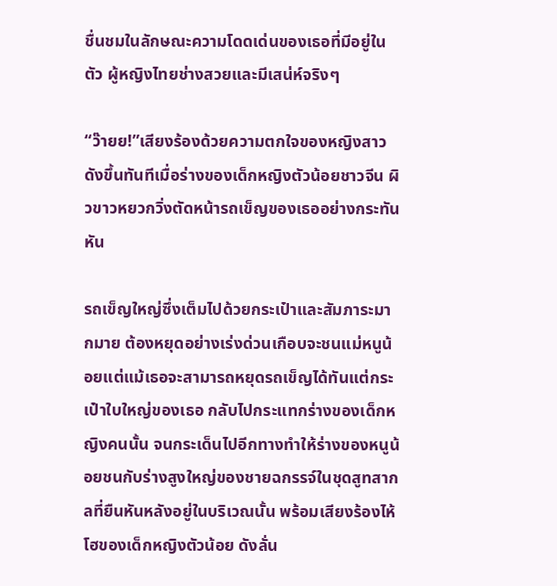ชื่นชมในลักษณะความโดดเด่นของเธอที่มีอยู่ในตัว ผู้หญิงไทยช่างสวยและมีเสน่ห์จริงๆ

“ว๊ายย!”เสียงร้องด้วยความตกใจของหญิงสาว ดังขึ้นทันทีเมื่อร่างของเด็กหญิงตัวน้อยชาวจีน ผิวขาวหยวกวิ่งตัดหน้ารถเข็ญของเธออย่างกระทันหัน

รถเข็ญใหญ่ซึ่งเต็มไปด้วยกระเป๋าและสัมภาระมากมาย ต้องหยุดอย่างเร่งด่วนเกือบจะชนแม่หนูน้อยแต่แม้เธอจะสามารถหยุดรถเข็ญได้ทันแต่กระเป๋าใบใหญ่ของเธอ กลับไปกระแทกร่างของเด็กหญิงคนนั้น จนกระเด็นไปอีกทางทำให้ร่างของหนูน้อยชนกับร่างสูงใหญ่ของชายฉกรรจ์ในชุดสูทสากลที่ยืนหันหลังอยู่ในบริเวณนั้น พร้อมเสียงร้องไห้โฮของเด็กหญิงตัวน้อย ดังลั่น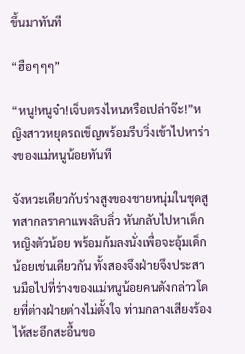ขึ้นมาทันที

“ฮือๆๆๆ”

“หนู!หนูจ๋า!เจ็บตรงไหนหรือเปล่าจ๊ะ!”หญิงสาวหยุดรถเข็ญพร้อมรีบวิ่งเข้าไปหาร่างของแม่หนูน้อยทันที

จังหวะเดียวกับร่างสูงของชายหนุ่มในชุดสูทสากลราคาแพงลิบลิ่ว หันกลับไปหาเด็กหญิงตัวน้อย พร้อมก้มลงนั่งเพื่อจะอุ้มเด็กน้อยเช่นเดียวกัน ทั้งสองจึงฝ่ายจึงประสานมือไปที่ร่างของแม่หนูน้อยคนดังกล่าวโดยที่ต่างฝ่ายต่างไม่ตั้งใจ ท่ามกลางเสียงร้องไห้สะอึกสะอื้นขอ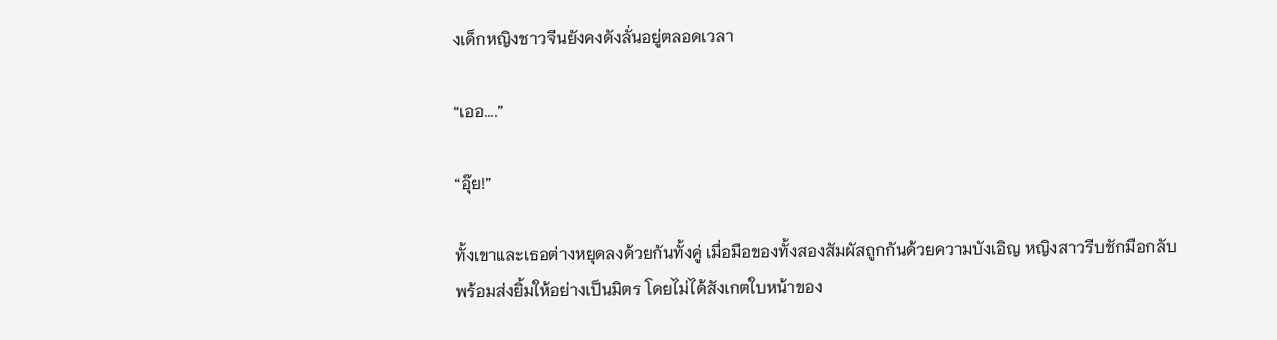งเด็กหญิงชาวจีนยังคงดังลั่นอยู่ตลอดเวลา

“เออ....”

“อุ๊ย!”

ทั้งเขาและเธอต่างหยุดลงด้วยกันทั้งคู่ เมื่อมือของทั้งสองสัมผัสถูกกันด้วยความบังเอิญ หญิงสาวรีบชักมือกลับพร้อมส่งยิ้มให้อย่างเป็นมิตร โดยไม่ได้สังเกตใบหน้าของ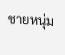ชายหนุ่ม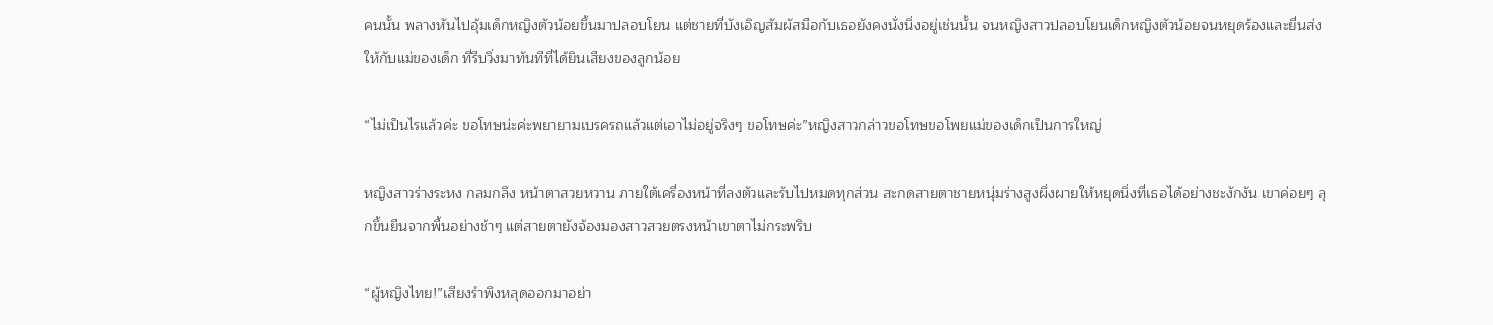คนนั้น พลางหันไปอุ้มเด็กหญิงตัวน้อยขึ้นมาปลอบโยน แต่ชายที่บังเอิญสัมผัสมือกับเธอยังคงนั่งนิ่งอยู่เช่นนั้น จนหญิงสาวปลอบโยนเด็กหญิงตัวน้อยจนหยุดร้องและยื่นส่งให้กับแม่ของเด็ก ที่รีบวิ่งมาทันทีที่ได้ยินเสียงของลูกน้อย

“ไม่เป็นไรแล้วค่ะ ขอโทษน่ะค่ะพยายามเบรครถแล้วแต่เอาไม่อยู่จริงๆ ขอโทษค่ะ”หญิงสาวกล่าวขอโทษขอโพยแม่ของเด็กเป็นการใหญ่

หญิงสาวร่างระหง กลมกลึง หน้าตาสวยหวาน ภายใต้เครื่องหน้าที่ลงตัวและรับไปหมดทุกส่วน สะกดสายตาชายหนุ่มร่างสูงผึ่งผายให้หยุดนิ่งที่เธอได้อย่างชะงักงัน เขาค่อยๆ ลุกขึ้นยืนจากพื้นอย่างช้าๆ แต่สายตายังจ้องมองสาวสวยตรงหน้าเขาตาไม่กระพริบ

“ผู้หญิงไทย!”เสียงรำพึงหลุดออกมาอย่า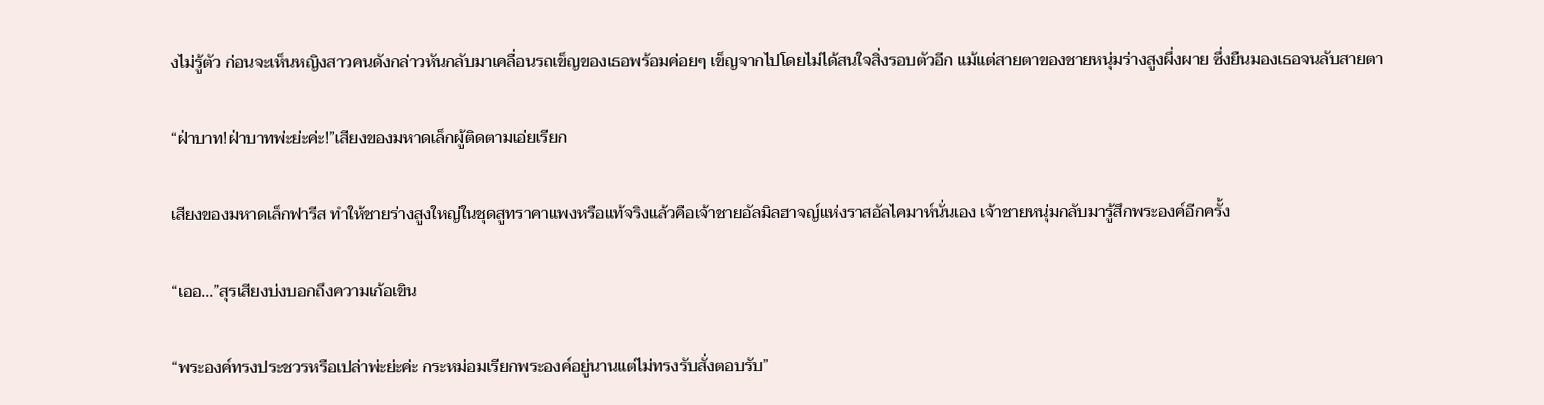งไม่รู้ตัว ก่อนจะเห็นหญิงสาวคนดังกล่าวหันกลับมาเคลื่อนรถเข็ญของเธอพร้อมค่อยๆ เข็ญจากไปโดยไม่ได้สนใจสิ่งรอบตัวอีก แม้แต่สายตาของชายหนุ่มร่างสูงผึ่งผาย ซึ่งยืนมองเธอจนลับสายตา

“ฝ่าบาท!ฝ่าบาทพ่ะย่ะค่ะ!”เสียงของมหาดเล็กผู้ติดตามเอ่ยเรียก

เสียงของมหาดเล็กฟารีส ทำให้ชายร่างสูงใหญ่ในชุดสูทราคาแพงหรือแท้จริงแล้วคือเจ้าชายอัลมิลฮาจญ์แห่งราสอัลไคมาห์นั่นเอง เจ้าชายหนุ่มกลับมารู้สึกพระองค์อีกครั้ง

“เออ...”สุรเสียงบ่งบอกถึงความเก้อเขิน

“พระองค์ทรงประชวรหรือเปล่าพ่ะย่ะค่ะ กระหม่อมเรียกพระองค์อยู่นานแต่ไม่ทรงรับสั่งตอบรับ”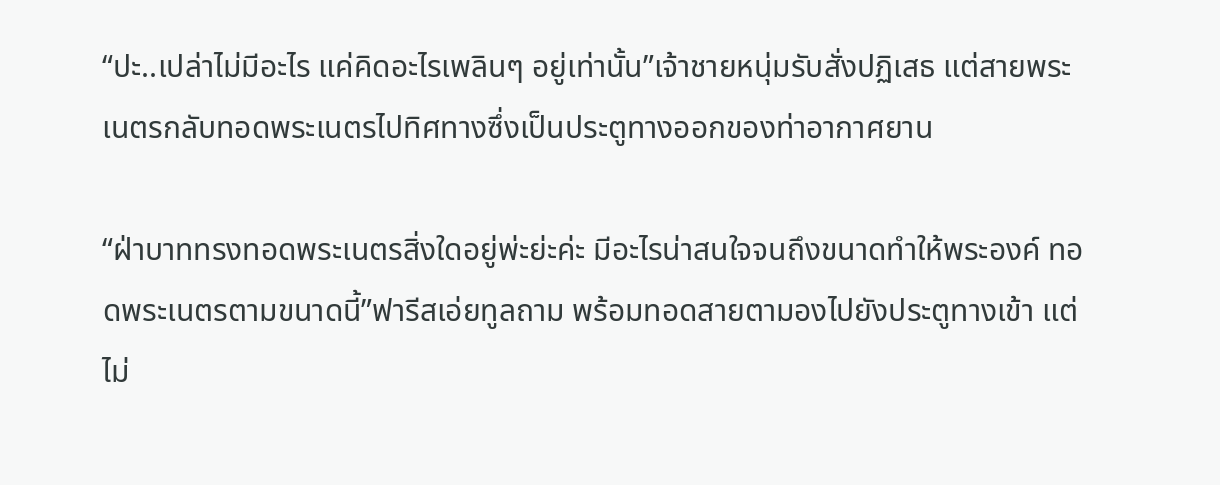“ปะ..เปล่าไม่มีอะไร แค่คิดอะไรเพลินๆ อยู่เท่านั้น”เจ้าชายหนุ่มรับสั่งปฏิเสธ แต่สายพระเนตรกลับทอดพระเนตรไปทิศทางซึ่งเป็นประตูทางออกของท่าอากาศยาน

“ฝ่าบาททรงทอดพระเนตรสิ่งใดอยู่พ่ะย่ะค่ะ มีอะไรน่าสนใจจนถึงขนาดทำให้พระองค์ ทอดพระเนตรตามขนาดนี้”ฟารีสเอ่ยทูลถาม พร้อมทอดสายตามองไปยังประตูทางเข้า แต่ไม่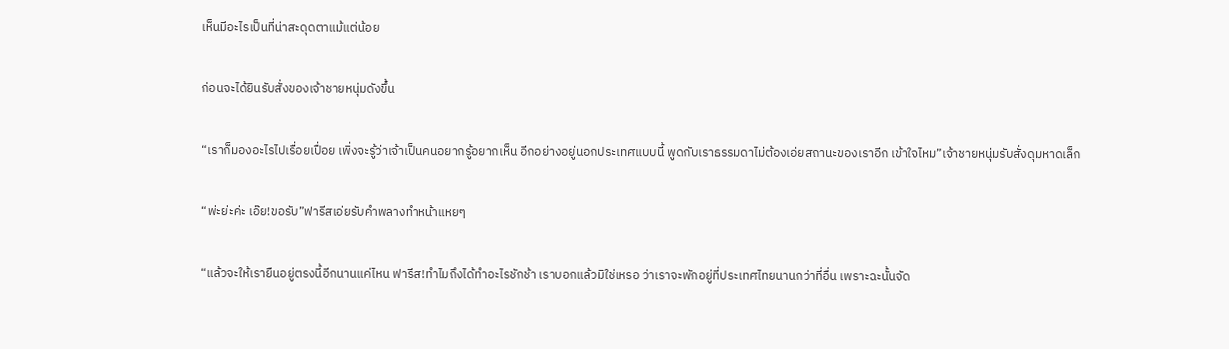เห็นมีอะไรเป็นที่น่าสะดุดตาแม้แต่น้อย

ก่อนจะได้ยินรับสั่งของเจ้าชายหนุ่มดังขึ้น

“เราก็มองอะไรไปเรื่อยเปื่อย เพิ่งจะรู้ว่าเจ้าเป็นคนอยากรู้อยากเห็น อีกอย่างอยู่นอกประเทศแบบนี้ พูดกับเราธรรมดาไม่ต้องเอ่ยสถานะของเราอีก เข้าใจไหม”เจ้าชายหนุ่มรับสั่งดุมหาดเล็ก

“พ่ะย่ะค่ะ เอ๊ย!ขอรับ”ฟารีสเอ่ยรับคำพลางทำหน้าแหยๆ

“แล้วจะให้เรายืนอยู่ตรงนี้อีกนานแค่ไหน ฟารีส!ทำไมถึงได้ทำอะไรชักช้า เราบอกแล้วมิใช่เหรอ ว่าเราจะพักอยู่ที่ประเทศไทยนานกว่าที่อื่น เพราะฉะนั้นจัด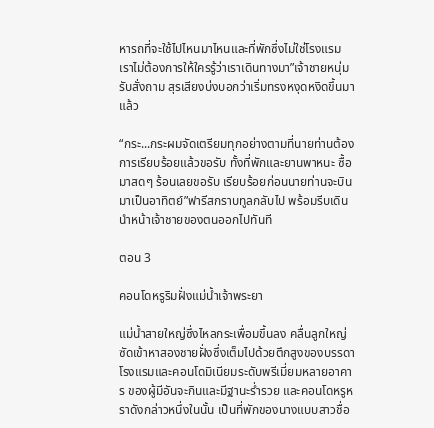หารถที่จะใช้ไปไหนมาไหนและที่พักซึ่งไม่ใช่โรงแรม เราไม่ต้องการให้ใครรู้ว่าเราเดินทางมา”เจ้าชายหนุ่มรับสั่งถาม สุรเสียงบ่งบอกว่าเริ่มทรงหงุดหงิดขึ้นมาแล้ว

“กระ...กระผมจัดเตรียมทุกอย่างตามที่นายท่านต้องการเรียบร้อยแล้วขอรับ ทั้งที่พักและยานพาหนะ ซื้อมาสดๆ ร้อนเลยขอรับ เรียบร้อยก่อนนายท่านจะบินมาเป็นอาทิตย์”ฟารีสกราบทูลกลับไป พร้อมรีบเดินนำหน้าเจ้าชายของตนออกไปทันที

ตอน 3

คอนโดหรูริมฝั่งแม่น้ำเจ้าพระยา

แม่น้ำสายใหญ่ซึ่งไหลกระเพื่อมขึ้นลง คลื่นลูกใหญ่ซัดเข้าหาสองชายฝั่งซึ่งเต็มไปด้วยตึกสูงของบรรดาโรงแรมและคอนโดมิเนียมระดับพรีเมี่ยมหลายอาคาร ของผู้มีอันจะกินและมีฐานะร่ำรวย และคอนโดหรูหราดังกล่าวหนึ่งในนั้น เป็นที่พักของนางแบบสาวชื่อ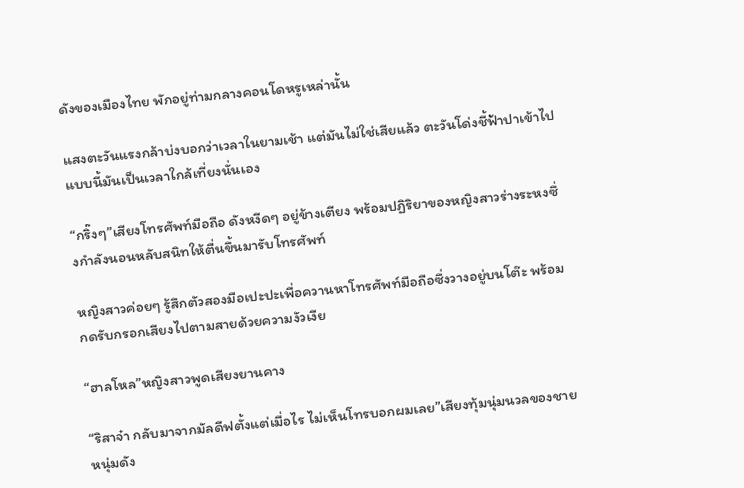ดังของเมืองไทย พักอยู่ท่ามกลางคอนโดหรูเหล่านั้น

แสงตะวันแรงกล้าบ่งบอกว่าเวลาในยามเช้า แต่มันไม่ใช่เสียแล้ว ตะวันโด่งชี้ฟ้าปาเข้าไปแบบนี้มันเป็นเวลาใกล้เที่ยงนั่นเอง

“กริ๊งๆ”เสียงโทรศัพท์มือถือ ดังหงีดๆ อยู่ข้างเตียง พร้อมปฏิริยาของหญิงสาวร่างระหงซึ่งกำลังนอนหลับสนิทให้ตื่นขึ้นมารับโทรศัพท์

หญิงสาวค่อยๆ รู้สึกตัวสองมือเปะปะเพื่อควานหาโทรศัพท์มือถือซึ่งวางอยู่บนโต๊ะ พร้อมกดรับกรอกเสียงไปตามสายด้วยความงัวเงีย

“ฮาลโหล”หญิงสาวพูดเสียงยานคาง

“ริสาจ๋า กลับมาจากมัลดีฟตั้งแต่เมื่อไร ไม่เห็นโทรบอกผมเลย”เสียงทุ้มนุ่มนวลของชายหนุ่มดัง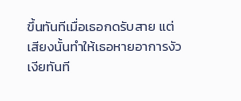ขึ้นทันทีเมื่อเธอกดรับสาย แต่เสียงนั้นทำให้เธอหายอาการงัวเงียทันที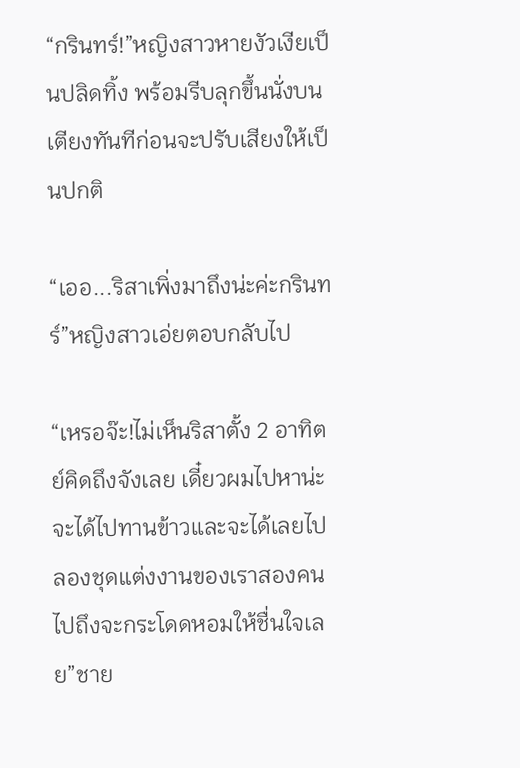“กรินทร์!”หญิงสาวหายงัวเงียเป็นปลิดทิ้ง พร้อมรีบลุกขึ้นนั่งบนเตียงทันทีก่อนจะปรับเสียงให้เป็นปกติ

“เออ...ริสาเพิ่งมาถึงน่ะค่ะกรินทร์”หญิงสาวเอ่ยตอบกลับไป

“เหรอจ๊ะ!ไม่เห็นริสาตั้ง 2 อาทิตย์คิดถึงจังเลย เดี๋ยวผมไปหาน่ะ จะได้ไปทานข้าวและจะได้เลยไปลองชุดแต่งงานของเราสองคน ไปถึงจะกระโดดหอมให้ชื่นใจเลย”ชาย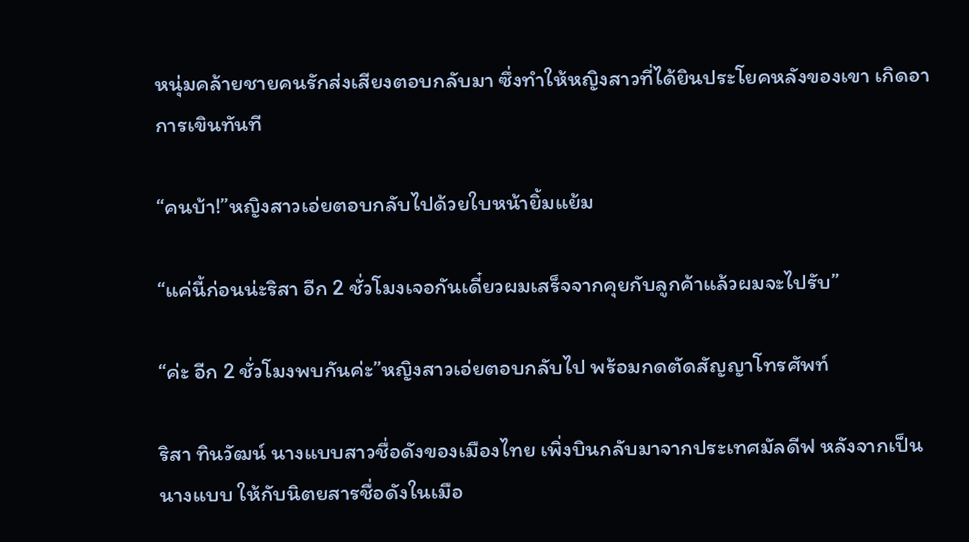หนุ่มคล้ายชายคนรักส่งเสียงตอบกลับมา ซึ่งทำให้หญิงสาวที่ได้ยินประโยคหลังของเขา เกิดอาการเขินทันที

“คนบ้า!”หญิงสาวเอ่ยตอบกลับไปด้วยใบหน้ายิ้มแย้ม

“แค่นี้ก่อนน่ะริสา อีก 2 ชั่วโมงเจอกันเดี๋ยวผมเสร็จจากคุยกับลูกค้าแล้วผมจะไปรับ”

“ค่ะ อีก 2 ชั่วโมงพบกันค่ะ”หญิงสาวเอ่ยตอบกลับไป พร้อมกดตัดสัญญาโทรศัพท์

ริสา ทินวัฒน์ นางแบบสาวชื่อดังของเมืองไทย เพิ่งบินกลับมาจากประเทศมัลดีฟ หลังจากเป็นนางแบบ ให้กับนิตยสารชื่อดังในเมือ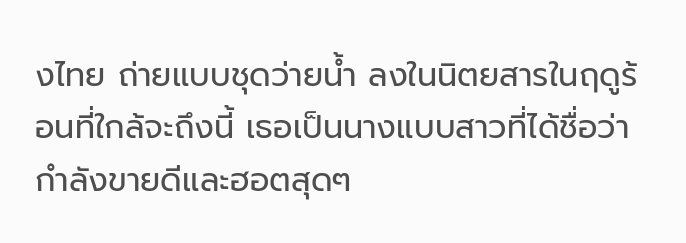งไทย ถ่ายแบบชุดว่ายน้ำ ลงในนิตยสารในฤดูร้อนที่ใกล้จะถึงนี้ เธอเป็นนางแบบสาวที่ได้ชื่อว่ากำลังขายดีและฮอตสุดๆ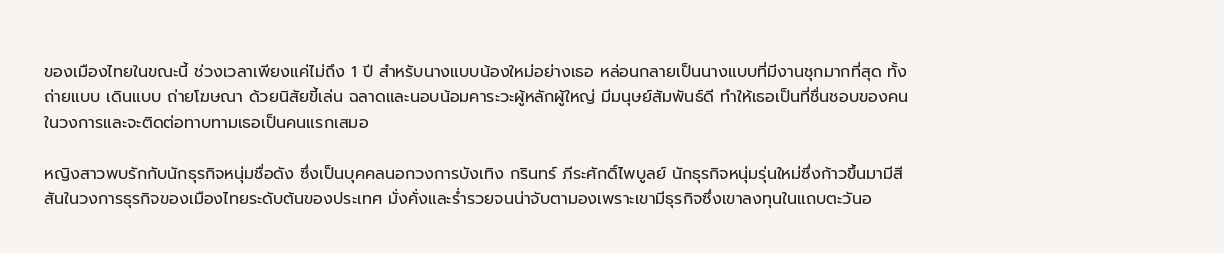ของเมืองไทยในขณะนี้ ช่วงเวลาเพียงแค่ไม่ถึง 1 ปี สำหรับนางแบบน้องใหม่อย่างเธอ หล่อนกลายเป็นนางแบบที่มีงานชุกมากที่สุด ทั้งถ่ายแบบ เดินแบบ ถ่ายโฆษณา ด้วยนิสัยขี้เล่น ฉลาดและนอบน้อมคาระวะผู้หลักผู้ใหญ่ มีมนุษย์สัมพันธ์ดี ทำให้เธอเป็นที่ชื่นชอบของคนในวงการและจะติดต่อทาบทามเธอเป็นคนแรกเสมอ

หญิงสาวพบรักกับนักธุรกิจหนุ่มชื่อดัง ซึ่งเป็นบุคคลนอกวงการบังเทิง กรินทร์ ภีระศักดิ์ไพบูลย์ นักธุรกิจหนุ่มรุ่นใหม่ซึ่งก้าวขึ้นมามีสีสันในวงการธุรกิจของเมืองไทยระดับต้นของประเทศ มั่งคั่งและร่ำรวยจนน่าจับตามองเพราะเขามีธุรกิจซึ่งเขาลงทุนในแถบตะวันอ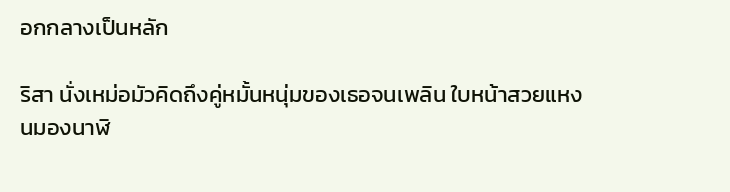อกกลางเป็นหลัก

ริสา นั่งเหม่อมัวคิดถึงคู่หมั้นหนุ่มของเธอจนเพลิน ใบหน้าสวยแหงนมองนาฬิ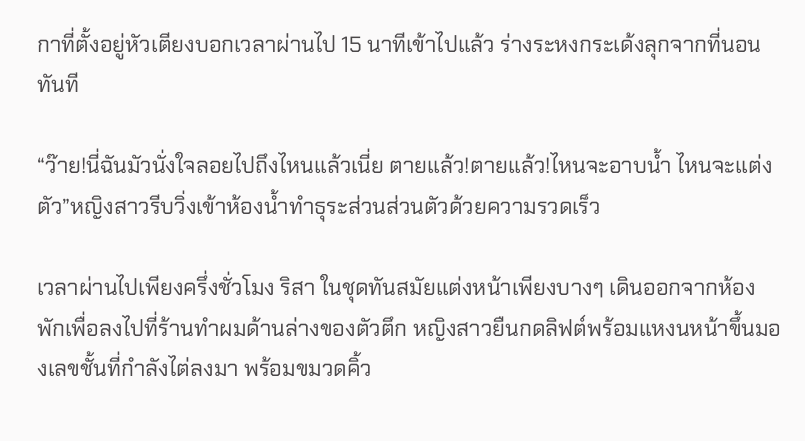กาที่ตั้งอยู่หัวเตียงบอกเวลาผ่านไป 15 นาทีเข้าไปแล้ว ร่างระหงกระเด้งลุกจากที่นอนทันที

“ว๊าย!นี่ฉันมัวนั่งใจลอยไปถึงไหนแล้วเนี่ย ตายแล้ว!ตายแล้ว!ไหนจะอาบน้ำ ไหนจะแต่งตัว”หญิงสาวรีบวิ่งเข้าห้องน้ำทำธุระส่วนส่วนตัวด้วยความรวดเร็ว

เวลาผ่านไปเพียงครึ่งชั่วโมง ริสา ในชุดทันสมัยแต่งหน้าเพียงบางๆ เดินออกจากห้องพักเพื่อลงไปที่ร้านทำผมด้านล่างของตัวตึก หญิงสาวยืนกดลิฟต์พร้อมแหงนหน้าขึ้นมองเลขชั้นที่กำลังไต่ลงมา พร้อมขมวดคิ้ว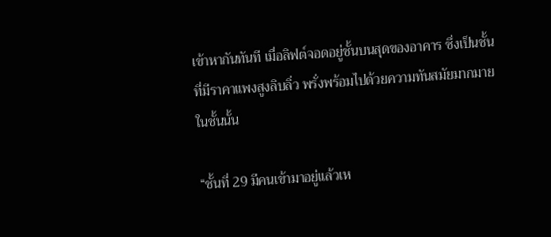เข้าหากันทันที เมื่อลิฟต์จอดอยู่ชั้นบนสุดของอาคาร ซึ่งเป็นชั้นที่มีราคาแพงสูงลิบลิ่ว พรั่งพร้อมไปด้วยความทันสมัยมากมายในชั้นนั้น

“ชั้นที่ 29 มีคนเข้ามาอยู่แล้วเห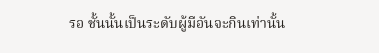รอ ชั้นนั้นเป็นระดับผู้มีอันจะกินเท่านั้น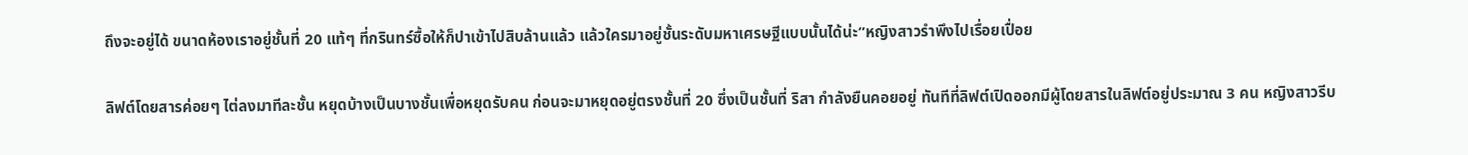ถึงจะอยู่ได้ ขนาดห้องเราอยู่ชั้นที่ 20 แท้ๆ ที่กรินทร์ซื้อให้ก็ปาเข้าไปสิบล้านแล้ว แล้วใครมาอยู่ชั้นระดับมหาเศรษฐีแบบนั้นได้น่ะ”หญิงสาวรำพึงไปเรื่อยเปื่อย

ลิฟต์โดยสารค่อยๆ ไต่ลงมาทีละชั้น หยุดบ้างเป็นบางชั้นเพื่อหยุดรับคน ก่อนจะมาหยุดอยู่ตรงชั้นที่ 20 ซึ่งเป็นชั้นที่ ริสา กำลังยืนคอยอยู่ ทันทีที่ลิฟต์เปิดออกมีผู้โดยสารในลิฟต์อยู่ประมาณ 3 คน หญิงสาวรีบ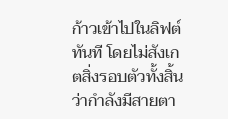ก้าวเข้าไปในลิฟต์ทันที โดยไม่สังเกตสิ่งรอบตัวทั้งสิ้น ว่ากำลังมีสายตา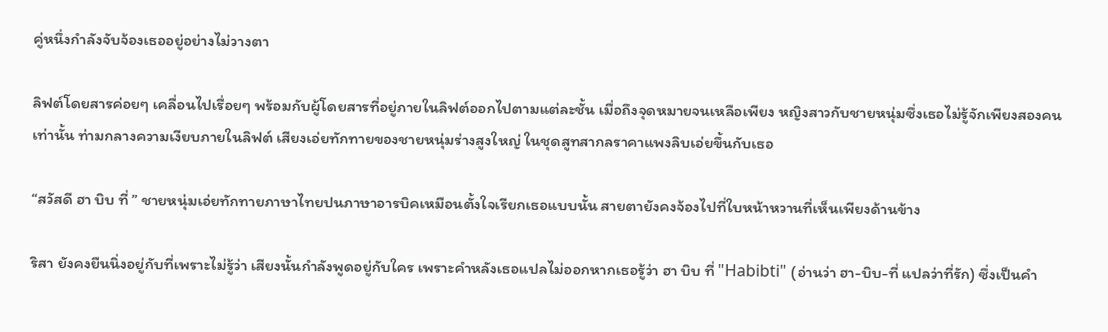คู่หนึ่งกำลังจับจ้องเธออยู่อย่างไม่วางตา

ลิฟต์โดยสารค่อยๆ เคลื่อนไปเรื่อยๆ พร้อมกับผู้โดยสารที่อยู่ภายในลิฟต์ออกไปตามแต่ละชั้น เมื่อถึงจุดหมายจนเหลือเพียง หญิงสาวกับชายหนุ่มซึ่งเธอไม่รู้จักเพียงสองคนเท่านั้น ท่ามกลางความเงียบภายในลิฟต์ เสียงเอ่ยทักทายของชายหนุ่มร่างสูงใหญ่ ในชุดสูทสากลราคาแพงลิบเอ่ยขึ้นกับเธอ

“สวัสดี ฮา บิบ ที่ ” ชายหนุ่มเอ่ยทักทายภาษาไทยปนภาษาอารบิคเหมือนตั้งใจเรียกเธอแบบนั้น สายตายังคงจ้องไปที่ใบหน้าหวานที่เห็นเพียงด้านข้าง

ริสา ยังคงยืนนิ่งอยู่กับที่เพราะไม่รู้ว่า เสียงนั้นกำลังพูดอยู่กับใคร เพราะคำหลังเธอแปลไม่ออกหากเธอรู้ว่า ฮา บิบ ที่ "Habibti" (อ่านว่า ฮา-บิบ-ที่ แปลว่าที่รัก) ซึ่งเป็นคำ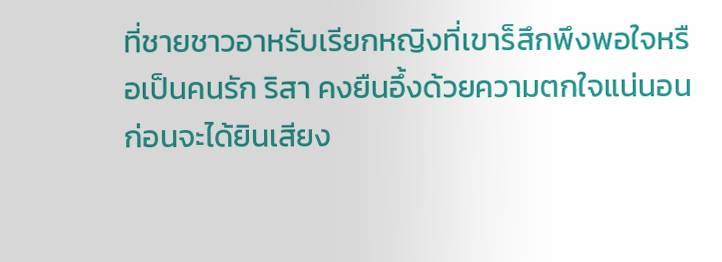ที่ชายชาวอาหรับเรียกหญิงที่เขาร็สึกพึงพอใจหรือเป็นคนรัก ริสา คงยืนอึ้งด้วยความตกใจแน่นอน ก่อนจะได้ยินเสียง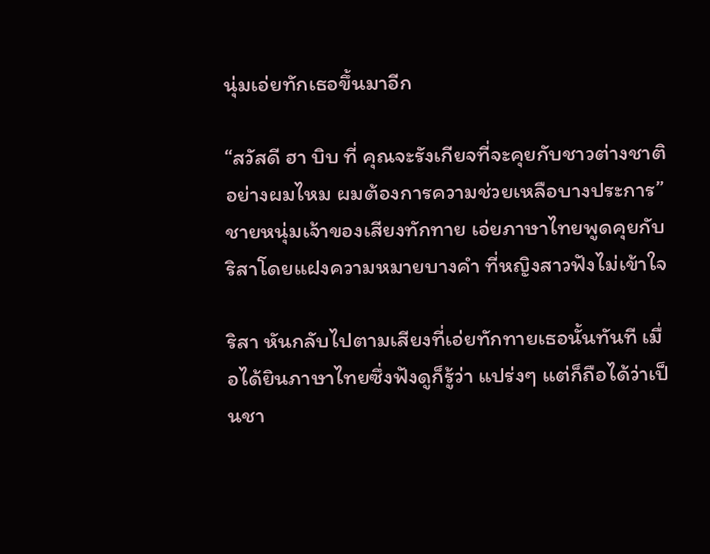นุ่มเอ่ยทักเธอขึ้นมาอีก

“สวัสดี ฮา บิบ ที่ คุณจะรังเกียจที่จะคุยกับชาวต่างชาติอย่างผมไหม ผมต้องการความช่วยเหลือบางประการ”ชายหนุ่มเจ้าของเสียงทักทาย เอ่ยภาษาไทยพูดคุยกับริสาโดยแฝงความหมายบางคำ ที่หญิงสาวฟังไม่เข้าใจ

ริสา หันกลับไปตามเสียงที่เอ่ยทักทายเธอนั้นทันที เมื่อได้ยินภาษาไทยซึ่งฟังดูก็รู้ว่า แปร่งๆ แต่ก็ถือได้ว่าเป็นชา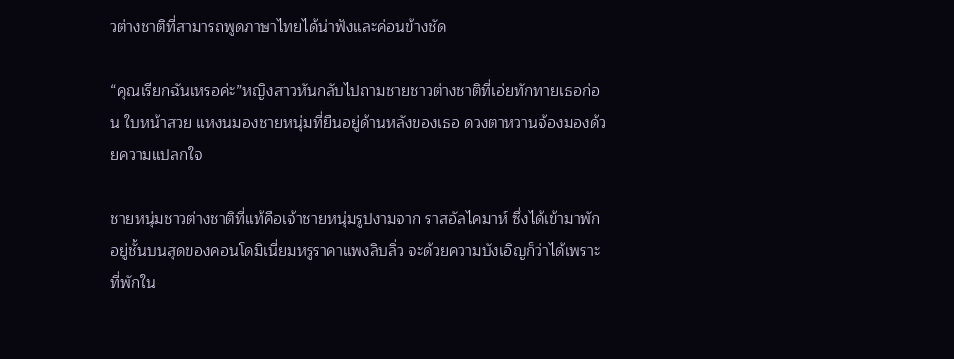วต่างชาติที่สามารถพูดภาษาไทยได้น่าฟังและค่อนข้างชัด

“คุณเรียกฉันเหรอค่ะ”หญิงสาวหันกลับไปถามชายชาวต่างชาติที่เอ่ยทักทายเธอก่อน ใบหน้าสวย แหงนมองชายหนุ่มที่ยืนอยู่ด้านหลังของเธอ ดวงตาหวานจ้องมองด้วยความแปลกใจ

ชายหนุ่มชาวต่างชาติที่แท้คือเจ้าชายหนุ่มรูปงามจาก ราสอัลไคมาห์ ซึ่งได้เข้ามาพักอยู่ชั้นบนสุดของคอนโดมิเนี่ยมหรูราคาแพงลิบลิ่ว จะด้วยความบังเอิญก็ว่าได้เพราะที่พักใน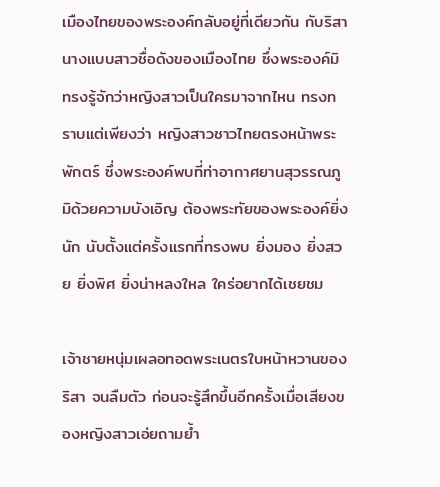เมืองไทยของพระองค์กลับอยู่ที่เดียวกัน กับริสา นางแบบสาวชื่อดังของเมืองไทย ซึ่งพระองค์มิทรงรู้จักว่าหญิงสาวเป็นใครมาจากไหน ทรงทราบแต่เพียงว่า หญิงสาวชาวไทยตรงหน้าพระพักตร์ ซึ่งพระองค์พบที่ท่าอากาศยานสุวรรณภูมิด้วยความบังเอิญ ต้องพระทัยของพระองค์ยิ่งนัก นับตั้งแต่ครั้งแรกที่ทรงพบ ยิ่งมอง ยิ่งสวย ยิ่งพิศ ยิ่งน่าหลงใหล ใคร่อยากได้เชยชม

เจ้าชายหนุ่มเผลอทอดพระเนตรใบหน้าหวานของริสา จนลืมตัว ก่อนจะรู้สึกขึ้นอีกครั้งเมื่อเสียงของหญิงสาวเอ่ยถามย้ำ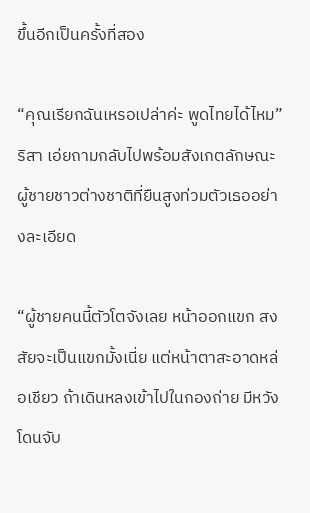ขึ้นอีกเป็นครั้งที่สอง

“คุณเรียกฉันเหรอเปล่าค่ะ พูดไทยได้ไหม”ริสา เอ่ยถามกลับไปพร้อมสังเกตลักษณะผู้ชายชาวต่างชาติที่ยืนสูงท่วมตัวเธออย่างละเอียด

“ผู้ชายคนนี้ตัวโตจังเลย หน้าออกแขก สงสัยจะเป็นแขกมั้งเนี่ย แต่หน้าตาสะอาดหล่อเชียว ถ้าเดินหลงเข้าไปในกองถ่าย มีหวังโดนจับ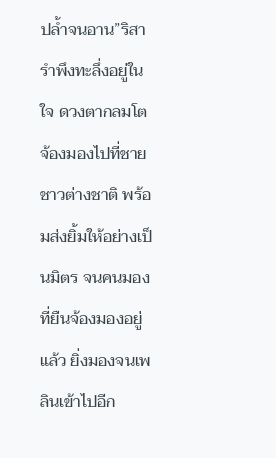ปล้ำจนอาน”ริสา รำพึงทะลึ่งอยู่ในใจ ดวงตากลมโตจ้องมองไปที่ชายชาวต่างชาติ พร้อมส่งยิ้มให้อย่างเป็นมิตร จนคนมองที่ยืนจ้องมองอยู่แล้ว ยิ่งมองจนเพลินเข้าไปอีก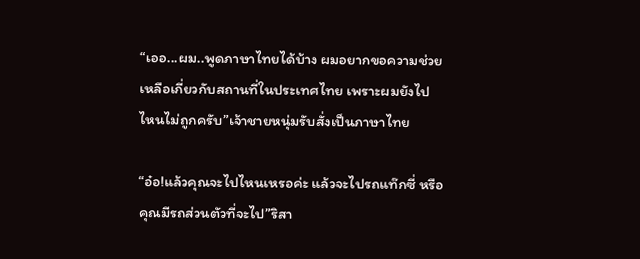“เออ...ผม..พูดภาษาไทยได้บ้าง ผมอยากขอความช่วยเหลือเกี่ยวกับสถานที่ในประเทศไทย เพราะผมยังไปไหนไม่ถูกครับ”เจ้าชายหนุ่มรับสั่งเป็นภาษาไทย

“อ๋อ!แล้วคุณจะไปไหนเหรอค่ะ แล้วจะไปรถแท๊กซี่ หรือคุณมีรถส่วนตัวที่จะไป”ริสา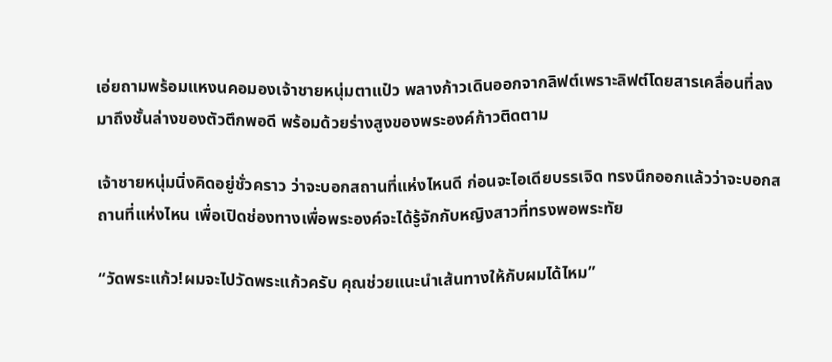เอ่ยถามพร้อมแหงนคอมองเจ้าชายหนุ่มตาแป๋ว พลางก้าวเดินออกจากลิฟต์เพราะลิฟต์โดยสารเคลื่อนที่ลงมาถึงชั้นล่างของตัวตึกพอดี พร้อมด้วยร่างสูงของพระองค์ก้าวติดตาม

เจ้าชายหนุ่มนิ่งคิดอยู่ชั่วคราว ว่าจะบอกสถานที่แห่งไหนดี ก่อนจะไอเดียบรรเจิด ทรงนึกออกแล้วว่าจะบอกสถานที่แห่งไหน เพื่อเปิดช่องทางเพื่อพระองค์จะได้รู้จักกับหญิงสาวที่ทรงพอพระทัย

“วัดพระแก้ว!ผมจะไปวัดพระแก้วครับ คุณช่วยแนะนำเส้นทางให้กับผมได้ไหม”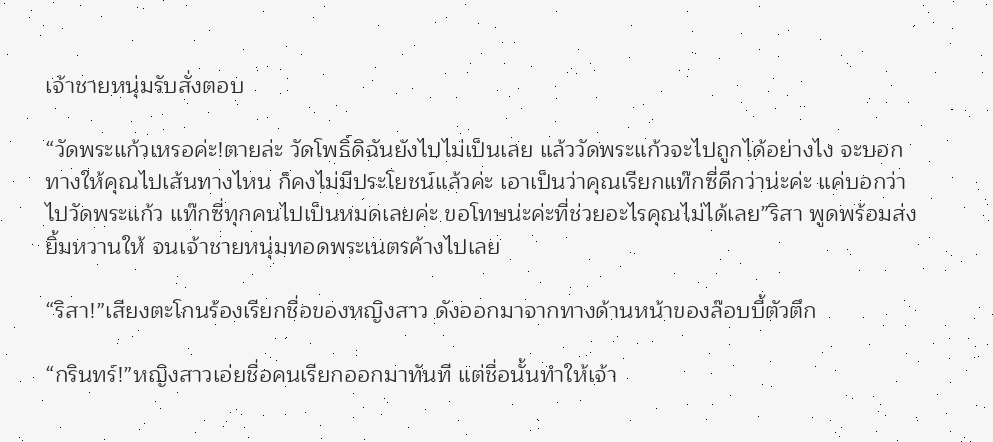เจ้าชายหนุ่มรับสั่งตอบ

“วัดพระแก้วเหรอค่ะ!ตายล่ะ วัดโพธิ์ดิฉันยังไปไม่เป็นเลย แล้ววัดพระแก้วจะไปถูกได้อย่างไง จะบอกทางให้คุณไปเส้นทางไหน ก็คงไม่มีประโยชน์แล้วค่ะ เอาเป็นว่าคุณเรียกแท๊กซี่ดีกว่าน่ะค่ะ แค่บอกว่าไปวัดพระแก้ว แท๊กซี่ทุกคนไปเป็นหมดเลยค่ะ ขอโทษน่ะค่ะที่ช่วยอะไรคุณไม่ได้เลย”ริสา พูดพร้อมส่งยิ้มหวานให้ จนเจ้าชายหนุ่มทอดพระเนตรค้างไปเลย

“ริสา!”เสียงตะโกนร้องเรียกชื่อของหญิงสาว ดังออกมาจากทางด้านหน้าของล๊อบบี้ตัวตึก

“กรินทร์!”หญิงสาวเอ่ยชื่อคนเรียกออกมาทันที แต่ชื่อนั้นทำให้เจ้า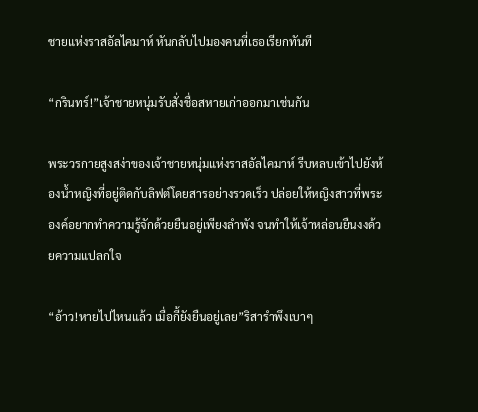ชายแห่งราสอัลไคมาห์ หันกลับไปมองคนที่เธอเรียกทันที

“กรินทร์!”เจ้าชายหนุ่มรับสั่งชื่อสหายเก่าออกมาเช่นกัน

พระวรกายสูงสง่าของเจ้าชายหนุ่มแห่งราสอัลไคมาห์ รีบหลบเข้าไปยังห้องน้ำหญิงที่อยู่ติดกับลิฟต์โดยสารอย่างรวดเร็ว ปล่อยให้หญิงสาวที่พระองค์อยากทำความรู้จักด้วยยืนอยู่เพียงลำพัง จนทำให้เจ้าหล่อนยืนงงด้วยความแปลกใจ

“อ้าว!หายไปไหนแล้ว เมื่อกี้ยังยืนอยู่เลย”ริสารำพึงเบาๆ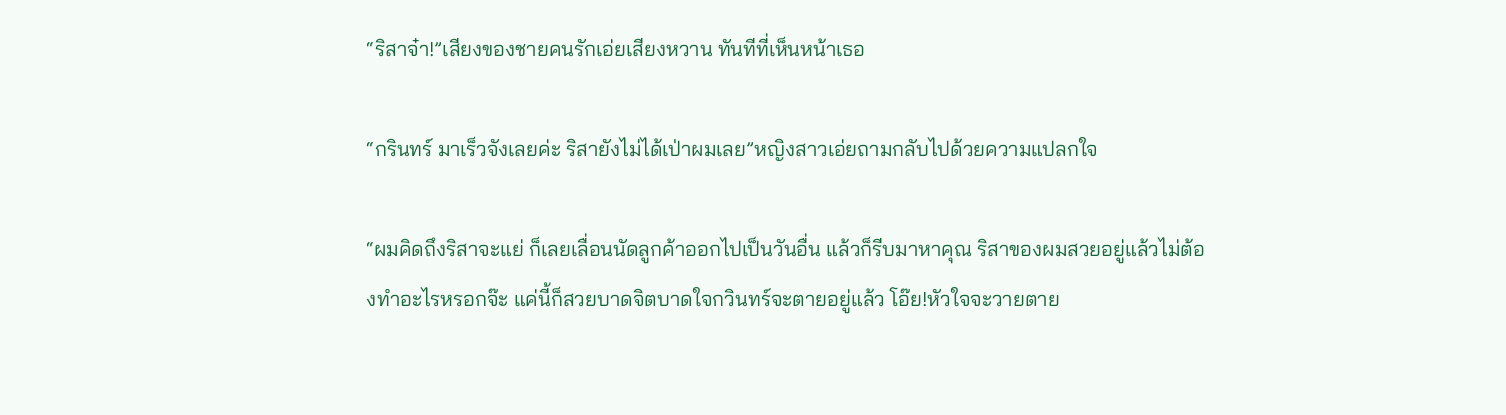“ริสาจ๋า!”เสียงของชายคนรักเอ่ยเสียงหวาน ทันทีที่เห็นหน้าเธอ

“กรินทร์ มาเร็วจังเลยค่ะ ริสายังไม่ได้เป่าผมเลย”หญิงสาวเอ่ยถามกลับไปด้วยความแปลกใจ

“ผมคิดถึงริสาจะแย่ ก็เลยเลื่อนนัดลูกค้าออกไปเป็นวันอื่น แล้วก็รีบมาหาคุณ ริสาของผมสวยอยู่แล้วไม่ต้องทำอะไรหรอกจ๊ะ แค่นี้ก็สวยบาดจิตบาดใจกวินทร์จะตายอยู่แล้ว โอ๊ย!หัวใจจะวายตาย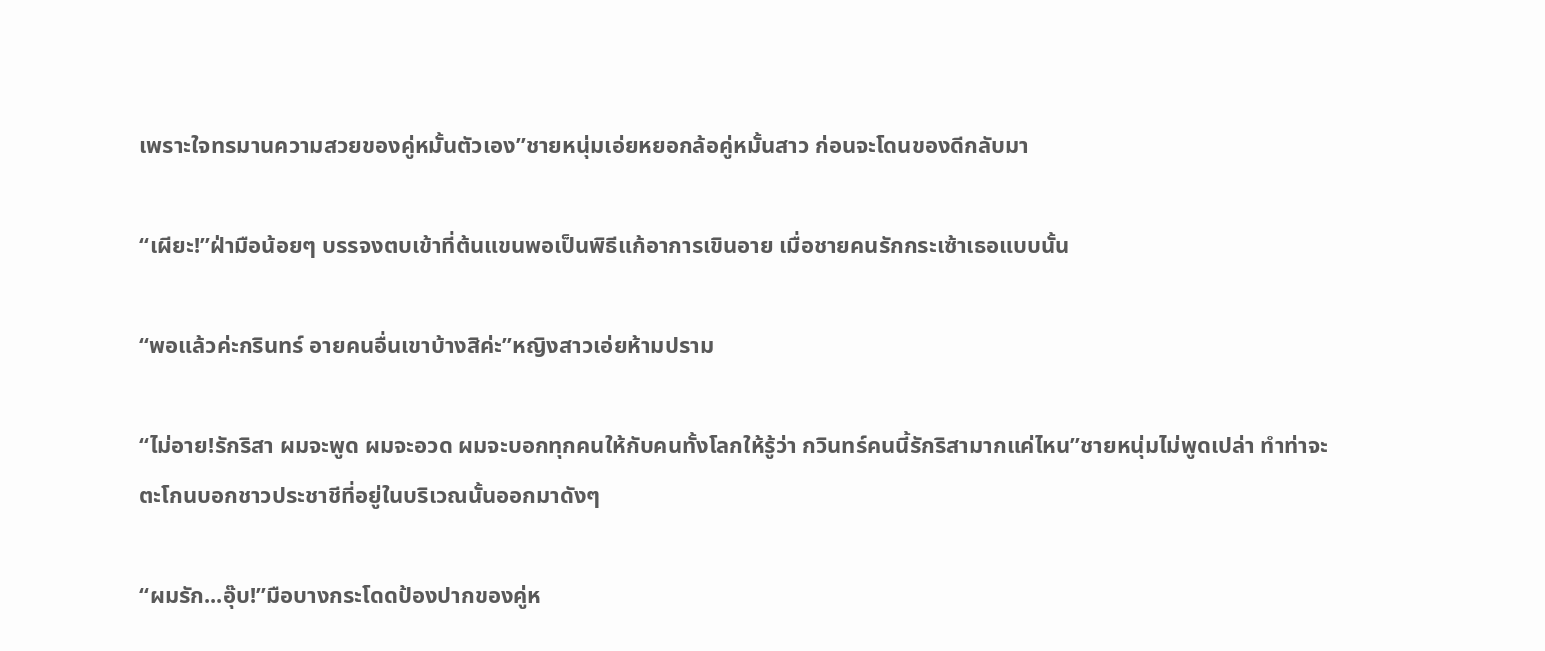เพราะใจทรมานความสวยของคู่หมั้นตัวเอง”ชายหนุ่มเอ่ยหยอกล้อคู่หมั้นสาว ก่อนจะโดนของดีกลับมา

“เผียะ!”ฝ่ามือน้อยๆ บรรจงตบเข้าที่ต้นแขนพอเป็นพิธีแก้อาการเขินอาย เมื่อชายคนรักกระเซ้าเธอแบบนั้น

“พอแล้วค่ะกรินทร์ อายคนอื่นเขาบ้างสิค่ะ”หญิงสาวเอ่ยห้ามปราม

“ไม่อาย!รักริสา ผมจะพูด ผมจะอวด ผมจะบอกทุกคนให้กับคนทั้งโลกให้รู้ว่า กวินทร์คนนี้รักริสามากแค่ไหน”ชายหนุ่มไม่พูดเปล่า ทำท่าจะตะโกนบอกชาวประชาชีที่อยู่ในบริเวณนั้นออกมาดังๆ

“ผมรัก...อุ๊บ!”มือบางกระโดดป้องปากของคู่ห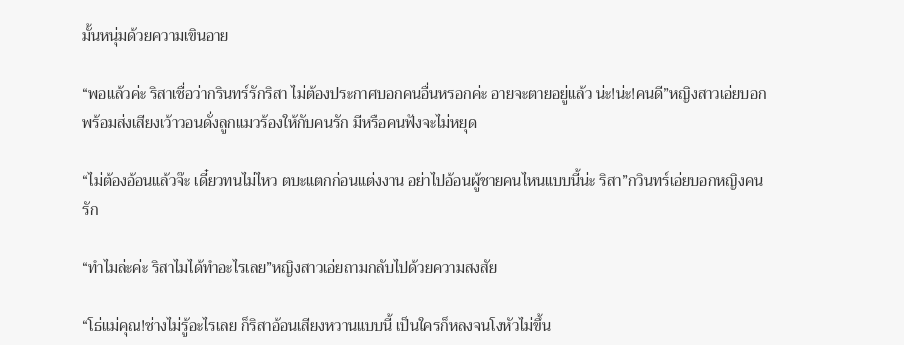มั้นหนุ่มด้วยความเขินอาย

“พอแล้วค่ะ ริสาเชื่อว่ากรินทร์รักริสา ไม่ต้องประกาศบอกคนอื่นหรอกค่ะ อายจะตายอยู่แล้ว น่ะ!น่ะ!คนดี”หญิงสาวเอ่ยบอก พร้อมส่งเสียงเว้าวอนดั่งลูกแมวร้องให้กับคนรัก มีหรือคนฟังจะไม่หยุด

“ไม่ต้องอ้อนแล้วจ๊ะ เดี๋ยวทนไม่ไหว ตบะแตกก่อนแต่งงาน อย่าไปอ้อนผู้ชายคนไหนแบบนี้น่ะ ริสา”กวินทร์เอ่ยบอกหญิงคนรัก

“ทำไมล่ะค่ะ ริสาไมได้ทำอะไรเลย”หญิงสาวเอ่ยถามกลับไปด้วยความสงสัย

“โธ่แม่คุณ!ช่างไม่รู้อะไรเลย ก็ริสาอ้อนเสียงหวานแบบนี้ เป็นใครก็หลงจนโงหัวไม่ขึ้น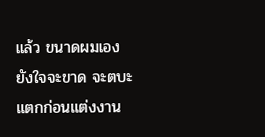แล้ว ขนาดผมเองยังใจจะขาด จะตบะแตกก่อนแต่งงาน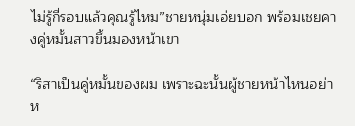ไม่รู้กี่รอบแล้วคุณรู้ไหม”ชายหนุ่มเอ่ยบอก พร้อมเชยคางคู่หมั้นสาวขึ้นมองหน้าเขา

“ริสาเป็นคู่หมั้นของผม เพราะฉะนั้นผู้ชายหน้าไหนอย่าห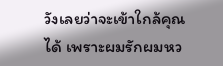วังเลยว่าจะเข้าใกล้คุณได้ เพราะผมรักผมหว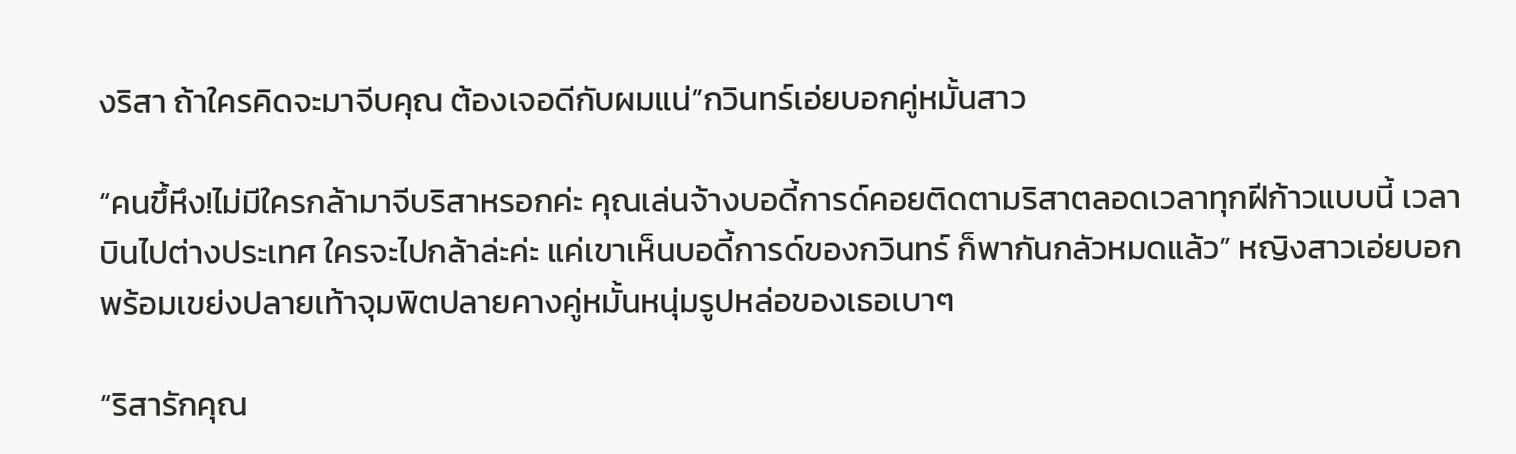งริสา ถ้าใครคิดจะมาจีบคุณ ต้องเจอดีกับผมแน่”กวินทร์เอ่ยบอกคู่หมั้นสาว

“คนขึ้หึง!ไม่มีใครกล้ามาจีบริสาหรอกค่ะ คุณเล่นจ้างบอดี้การด์คอยติดตามริสาตลอดเวลาทุกฝีก้าวแบบนี้ เวลาบินไปต่างประเทศ ใครจะไปกล้าล่ะค่ะ แค่เขาเห็นบอดี้การด์ของกวินทร์ ก็พากันกลัวหมดแล้ว” หญิงสาวเอ่ยบอกพร้อมเขย่งปลายเท้าจุมพิตปลายคางคู่หมั้นหนุ่มรูปหล่อของเธอเบาๆ

“ริสารักคุณ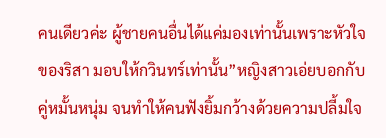คนเดียวค่ะ ผู้ชายคนอื่นได้แค่มองเท่านั้นเพราะหัวใจของริสา มอบให้กวินทร์เท่านั้น”หญิงสาวเอ่ยบอกกับคู่หมั้นหนุ่ม จนทำให้คนฟังยิ้มกว้างด้วยความปลี้มใจ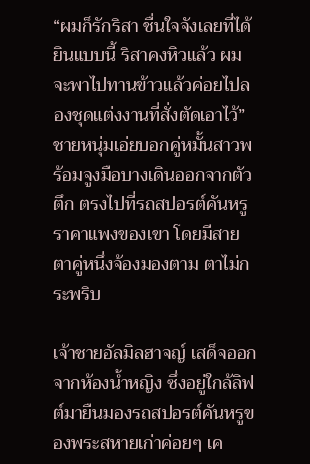“ผมก็รักริสา ชื่นใจจังเลยที่ได้ยินแบบนี้ ริสาคงหิวแล้ว ผมจะพาไปทานข้าวแล้วค่อยไปลองชุดแต่งงานที่สั่งตัดเอาไว้”ชายหนุ่มเอ่ยบอกคู่หมั้นสาวพร้อมจูงมือบางเดินออกจากตัวตึก ตรงไปที่รถสปอรต์คันหรูราคาแพงของเขา โดยมีสายตาคู่หนึ่งจ้องมองตาม ตาไม่กระพริบ

เจ้าชายอัลมิลฮาจญ์ เสด็จออกจากห้องน้ำหญิง ซึ่งอยู่ใกล้ลิฟต์มายืนมองรถสปอรต์คันหรูของพระสหายเก่าค่อยๆ เค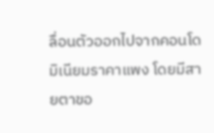ลื่อนตัวออกไปจากคอนโดมิเนียมราคาแพง โดยมีสายตาขอ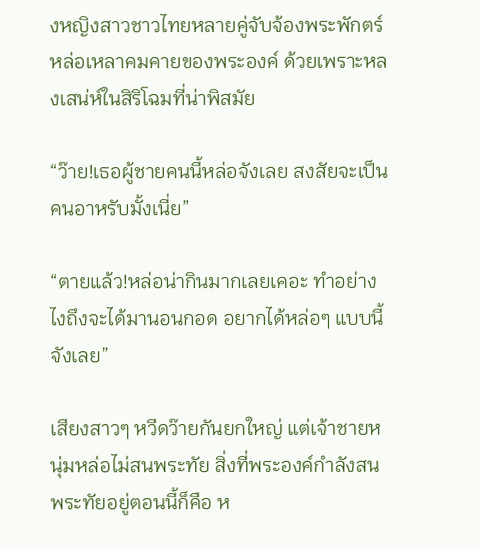งหญิงสาวชาวไทยหลายคู่จับจ้องพระพักตร์หล่อเหลาคมคายของพระองค์ ด้วยเพราะหลงเสน่ห์ในสิริโฉมที่น่าพิสมัย

“ว๊าย!เธอผู้ชายคนนี้หล่อจังเลย สงสัยจะเป็นคนอาหรับมั้งเนี่ย”

“ตายแล้ว!หล่อน่ากินมากเลยเคอะ ทำอย่างไงถึงจะได้มานอนกอด อยากได้หล่อๆ แบบนี้จังเลย”

เสียงสาวๆ หวีดว๊ายกันยกใหญ่ แต่เจ้าชายหนุ่มหล่อไม่สนพระทัย สิ่งที่พระองค์กำลังสนพระทัยอยู่ตอนนี้ก็คือ ห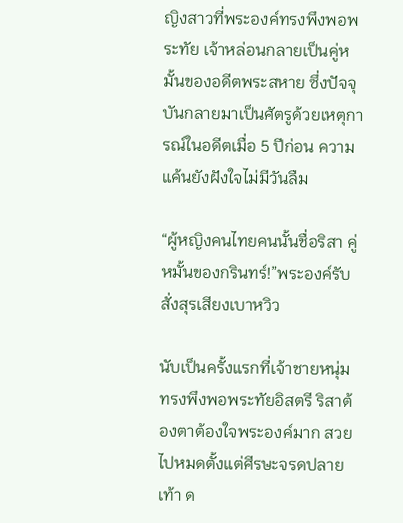ญิงสาวที่พระองค์ทรงพึงพอพระทัย เจ้าหล่อนกลายเป็นคู่หมั้นของอดีตพระสหาย ซึ่งปัจจุบันกลายมาเป็นศัตรูด้วยเหตุการณ์ในอดีตเมื่อ 5 ปีก่อน ความแค้นยังฝังใจไม่มีวันลืม

“ผู้หญิงคนไทยคนนั้นชื่อริสา คู่หมั้นของกรินทร์!”พระองค์รับสั่งสุรเสียงเบาหวิว

นับเป็นครั้งแรกที่เจ้าชายหนุ่ม ทรงพึงพอพระทัยอิสตรี ริสาต้องตาต้องใจพระองค์มาก สวยไปหมดตั้งแต่ศีรษะจรดปลายเท้า ด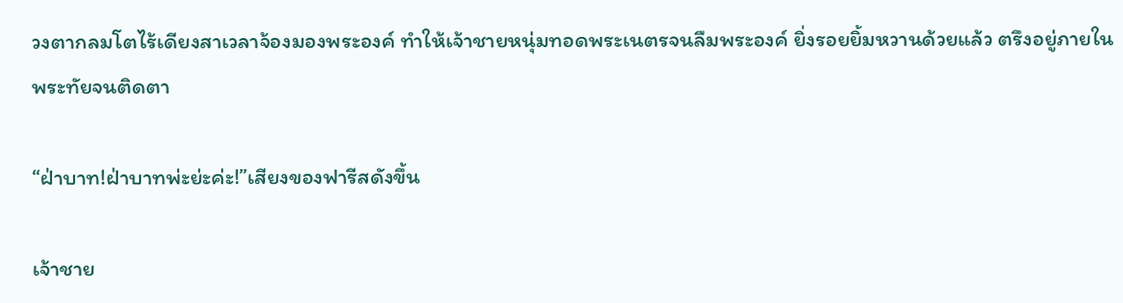วงตากลมโตไร้เดียงสาเวลาจ้องมองพระองค์ ทำให้เจ้าชายหนุ่มทอดพระเนตรจนลืมพระองค์ ยิ่งรอยยิ้มหวานด้วยแล้ว ตรึงอยู่ภายในพระทัยจนติดตา

“ฝ่าบาท!ฝ่าบาทพ่ะย่ะค่ะ!”เสียงของฟารีสดังขึ้น

เจ้าชาย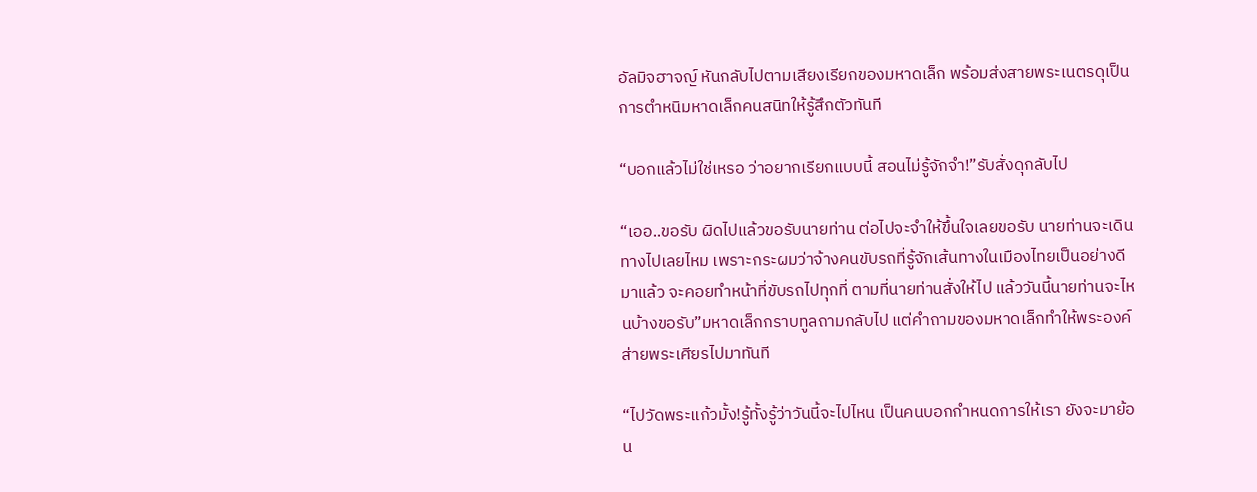อัลมิจฮาจญ์ หันกลับไปตามเสียงเรียกของมหาดเล็ก พร้อมส่งสายพระเนตรดุเป็นการตำหนิมหาดเล็กคนสนิทให้รู้สึกตัวทันที

“บอกแล้วไม่ใช่เหรอ ว่าอยากเรียกแบบนี้ สอนไม่รู้จักจำ!”รับสั่งดุกลับไป

“เออ..ขอรับ ผิดไปแล้วขอรับนายท่าน ต่อไปจะจำให้ขึ้นใจเลยขอรับ นายท่านจะเดินทางไปเลยไหม เพราะกระผมว่าจ้างคนขับรถที่รู้จักเส้นทางในเมืองไทยเป็นอย่างดีมาแล้ว จะคอยทำหน้าที่ขับรถไปทุกที่ ตามที่นายท่านสั่งให้ไป แล้ววันนี้นายท่านจะไหนบ้างขอรับ”มหาดเล็กกราบทูลถามกลับไป แต่คำถามของมหาดเล็กทำให้พระองค์ส่ายพระเศียรไปมาทันที

“ไปวัดพระแก้วมั้ง!รู้ทั้งรู้ว่าวันนี้จะไปไหน เป็นคนบอกกำหนดการให้เรา ยังจะมาย้อน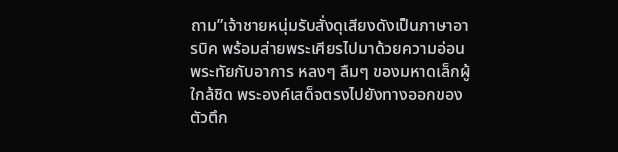ถาม”เจ้าชายหนุ่มรับสั่งดุเสียงดังเป็นภาษาอารบิค พร้อมส่ายพระเศียรไปมาด้วยความอ่อนพระทัยกับอาการ หลงๆ ลืมๆ ของมหาดเล็กผู้ใกล้ชิด พระองค์เสด็จตรงไปยังทางออกของตัวตึก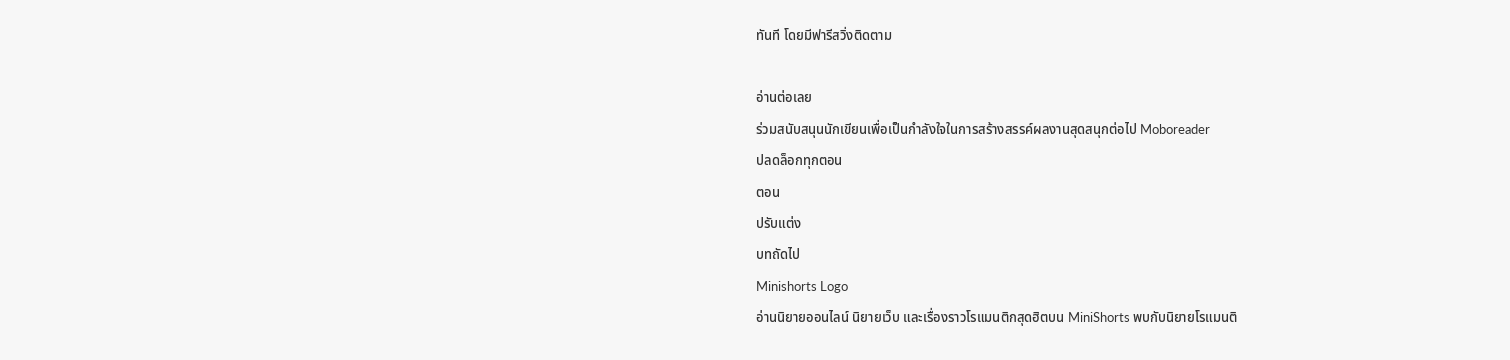ทันที โดยมีฟารีสวิ่งติดตาม

อ่านต่อเลย
ร่วมสนับสนุนนักเขียนเพื่อเป็นกำลังใจในการสร้างสรรค์ผลงานสุดสนุกต่อไป Moboreader
ปลดล็อกทุกตอน
ตอน
ปรับแต่ง
บทถัดไป
Minishorts Logo
อ่านนิยายออนไลน์ นิยายเว็บ และเรื่องราวโรแมนติกสุดฮิตบน MiniShorts พบกับนิยายโรแมนติ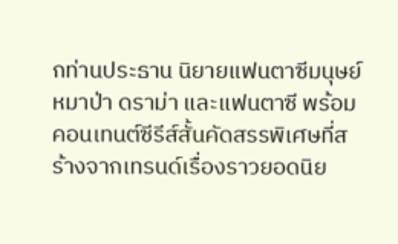กท่านประธาน นิยายแฟนตาซีมนุษย์หมาป่า ดราม่า และแฟนตาซี พร้อมคอนเทนต์ซีรีส์สั้นคัดสรรพิเศษที่สร้างจากเทรนด์เรื่องราวยอดนิย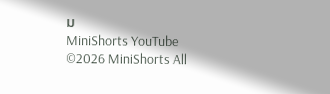ม
MiniShorts YouTube
©2026 MiniShorts All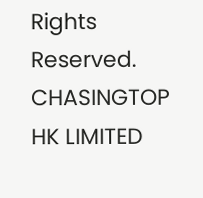Rights Reserved. CHASINGTOP HK LIMITED